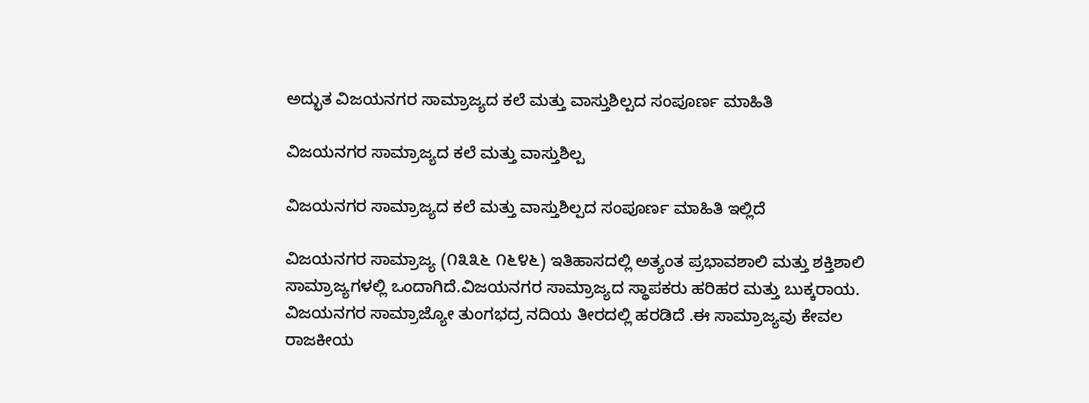ಅದ್ಭುತ ವಿಜಯನಗರ ಸಾಮ್ರಾಜ್ಯದ ಕಲೆ ಮತ್ತು ವಾಸ್ತುಶಿಲ್ಪದ ಸಂಪೂರ್ಣ ಮಾಹಿತಿ

ವಿಜಯನಗರ ಸಾಮ್ರಾಜ್ಯದ ಕಲೆ ಮತ್ತು ವಾಸ್ತುಶಿಲ್ಪ

ವಿಜಯನಗರ ಸಾಮ್ರಾಜ್ಯದ ಕಲೆ ಮತ್ತು ವಾಸ್ತುಶಿಲ್ಪದ ಸಂಪೂರ್ಣ ಮಾಹಿತಿ ಇಲ್ಲಿದೆ

ವಿಜಯನಗರ ಸಾಮ್ರಾಜ್ಯ (೧೩೩೬ ೧೬೪೬) ಇತಿಹಾಸದಲ್ಲಿ ಅತ್ಯಂತ ಪ್ರಭಾವಶಾಲಿ ಮತ್ತು ಶಕ್ತಿಶಾಲಿ ಸಾಮ್ರಾಜ್ಯಗಳಲ್ಲಿ ಒಂದಾಗಿದೆ.ವಿಜಯನಗರ ಸಾಮ್ರಾಜ್ಯದ ಸ್ಥಾಪಕರು ಹರಿಹರ ಮತ್ತು ಬುಕ್ಕರಾಯ.
ವಿಜಯನಗರ ಸಾಮ್ರಾಜ್ಯೋ ತುಂಗಭದ್ರ ನದಿಯ ತೀರದಲ್ಲಿ ಹರಡಿದೆ .ಈ ಸಾಮ್ರಾಜ್ಯವು ಕೇವಲ ರಾಜಕೀಯ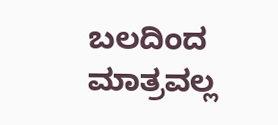ಬಲದಿಂದ ಮಾತ್ರವಲ್ಲ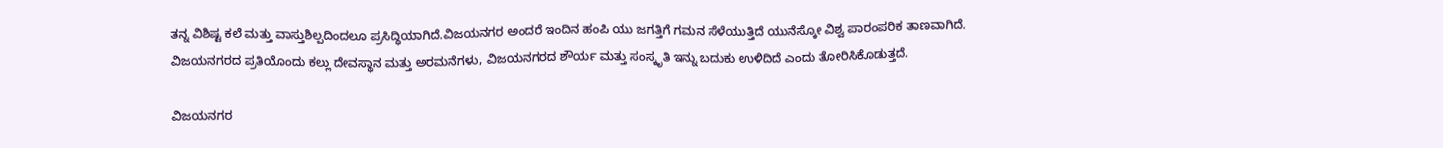ತನ್ನ ವಿಶಿಷ್ಟ ಕಲೆ ಮತ್ತು ವಾಸ್ತುಶಿಲ್ಪದಿಂದಲೂ ಪ್ರಸಿದ್ಧಿಯಾಗಿದೆ.ವಿಜಯನಗರ ಅಂದರೆ ಇಂದಿನ ಹಂಪಿ ಯು ಜಗತ್ತಿಗೆ ಗಮನ ಸೆಳೆಯುತ್ತಿದೆ ಯುನೆಸ್ಕೋ ವಿಶ್ವ ಪಾರಂಪರಿಕ ತಾಣವಾಗಿದೆ.
ವಿಜಯನಗರದ ಪ್ರತಿಯೊಂದು ಕಲ್ಲು ದೇವಸ್ಥಾನ ಮತ್ತು ಅರಮನೆಗಳು, ವಿಜಯನಗರದ ಶೌರ್ಯ ಮತ್ತು ಸಂಸ್ಕೃತಿ ಇನ್ನು ಬದುಕು ಉಳಿದಿದೆ ಎಂದು ತೋರಿಸಿಕೊಡುತ್ತದೆ.

ವಿಜಯನಗರ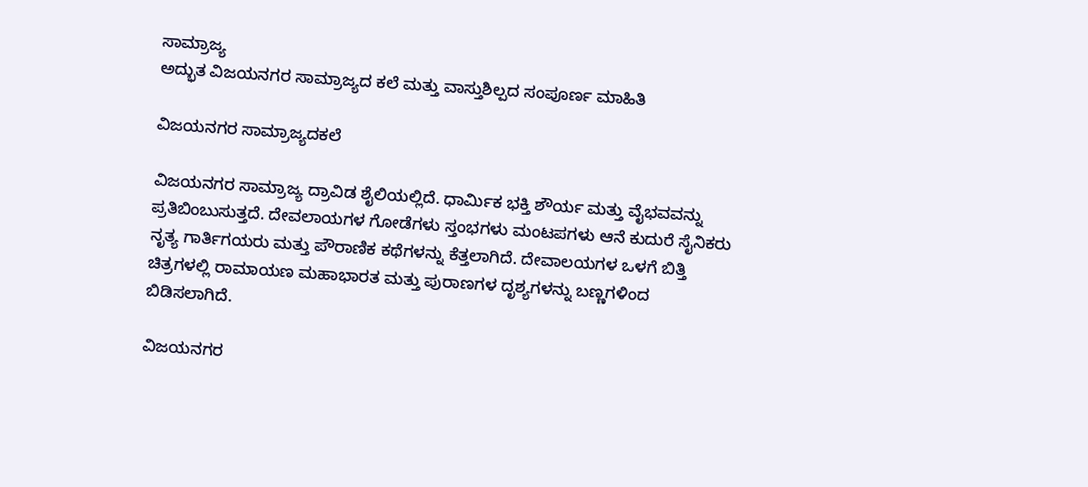ಸಾಮ್ರಾಜ್ಯ
ಅದ್ಭುತ ವಿಜಯನಗರ ಸಾಮ್ರಾಜ್ಯದ ಕಲೆ ಮತ್ತು ವಾಸ್ತುಶಿಲ್ಪದ ಸಂಪೂರ್ಣ ಮಾಹಿತಿ

ವಿಜಯನಗರ ಸಾಮ್ರಾಜ್ಯದಕಲೆ

ವಿಜಯನಗರ ಸಾಮ್ರಾಜ್ಯ ದ್ರಾವಿಡ ಶೈಲಿಯಲ್ಲಿದೆ. ಧಾರ್ಮಿಕ ಭಕ್ತಿ ಶೌರ್ಯ ಮತ್ತು ವೈಭವವನ್ನು ಪ್ರತಿಬಿಂಬುಸುತ್ತದೆ. ದೇವಲಾಯಗಳ ಗೋಡೆಗಳು ಸ್ತಂಭಗಳು ಮಂಟಪಗಳು ಆನೆ ಕುದುರೆ ಸೈನಿಕರು ನೃತ್ಯ ಗಾರ್ತಿಗಯರು ಮತ್ತು ಪೌರಾಣಿಕ ಕಥೆಗಳನ್ನು ಕೆತ್ತಲಾಗಿದೆ. ದೇವಾಲಯಗಳ ಒಳಗೆ ಬಿತ್ತಿ ಚಿತ್ರಗಳಲ್ಲಿ ರಾಮಾಯಣ ಮಹಾಭಾರತ ಮತ್ತು ಪುರಾಣಗಳ ದೃಶ್ಯಗಳನ್ನು ಬಣ್ಣಗಳಿಂದ ಬಿಡಿಸಲಾಗಿದೆ.

ವಿಜಯನಗರ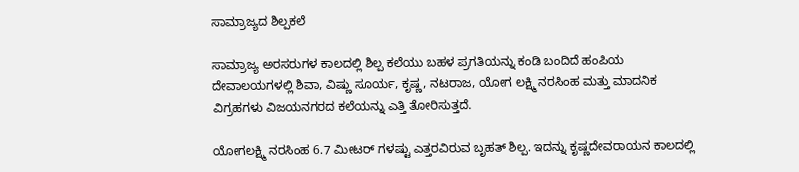ಸಾಮ್ರಾಜ್ಯದ ಶಿಲ್ಪಕಲೆ

ಸಾಮ್ರಾಜ್ಯ ಅರಸರುಗಳ ಕಾಲದಲ್ಲಿ ಶಿಲ್ಪ ಕಲೆಯು ಬಹಳ ಪ್ರಗತಿಯನ್ನು ಕಂಡಿ ಬಂದಿದೆ ಹಂಪಿಯ ದೇವಾಲಯಗಳಲ್ಲಿ ಶಿವಾ, ವಿಷ್ಣು ಸೂರ್ಯ, ಕೃಷ್ಣ, ನಟರಾಜ, ಯೋಗ ಲಕ್ಷ್ಮಿ ನರಸಿಂಹ ಮತ್ತು ಮಾದನಿಕ ವಿಗ್ರಹಗಳು ವಿಜಯನಗರದ ಕಲೆಯನ್ನು ಎತ್ತಿ ತೋರಿಸುತ್ತದೆ.

ಯೋಗಲಕ್ಷ್ಮಿ ನರಸಿಂಹ 6.7 ಮೀಟರ್ ಗಳಷ್ಟು ಎತ್ತರವಿರುವ ಬೃಹತ್ ಶಿಲ್ಪ. ಇದನ್ನು ಕೃಷ್ಣದೇವರಾಯನ ಕಾಲದಲ್ಲಿ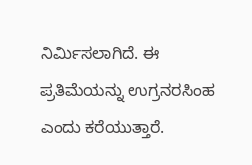ನಿರ್ಮಿಸಲಾಗಿದೆ. ಈ ಪ್ರತಿಮೆಯನ್ನು ಉಗ್ರನರಸಿಂಹ ಎಂದು ಕರೆಯುತ್ತಾರೆ.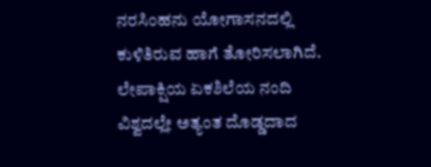ನರಸಿಂಹನು ಯೋಗಾಸನದಲ್ಲಿ ಕುಳಿತಿರುವ ಹಾಗೆ ತೋರಿಸಲಾಗಿದೆ. ಲೇಪಾಕ್ಷಿಯ ಏಕಶಿಲೆಯ ನಂದಿ ವಿಶ್ವದಲ್ಲೇ ಅತ್ಯಂತ ದೊಡ್ಡದಾದ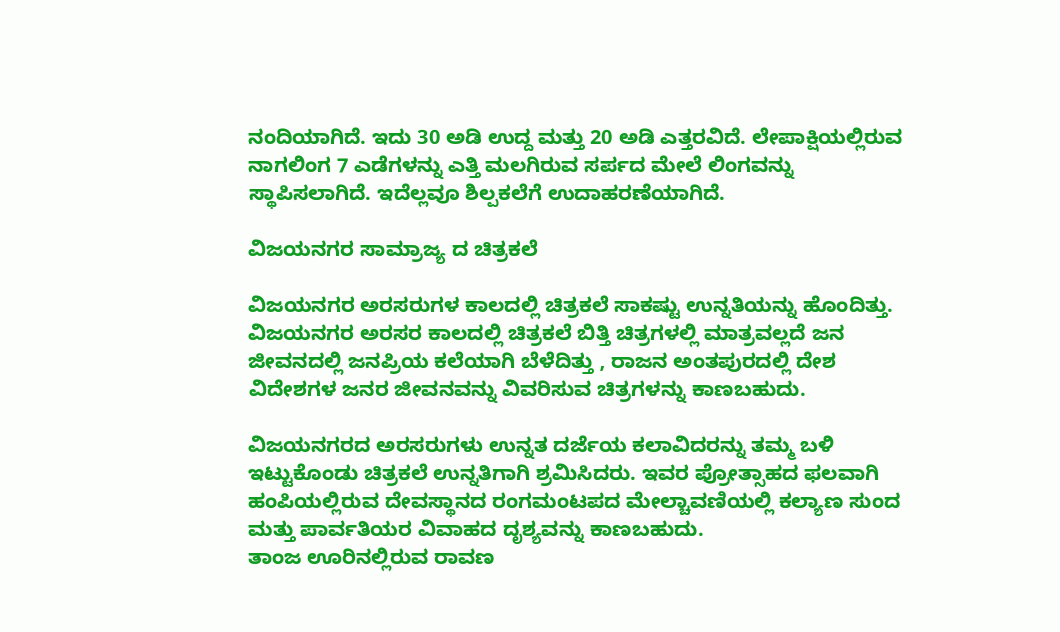ನಂದಿಯಾಗಿದೆ. ಇದು 30 ಅಡಿ ಉದ್ದ ಮತ್ತು 20 ಅಡಿ ಎತ್ತರವಿದೆ. ಲೇಪಾಕ್ಷಿಯಲ್ಲಿರುವ ನಾಗಲಿಂಗ 7 ಎಡೆಗಳನ್ನು ಎತ್ತಿ ಮಲಗಿರುವ ಸರ್ಪದ ಮೇಲೆ ಲಿಂಗವನ್ನು ಸ್ಥಾಪಿಸಲಾಗಿದೆ. ಇದೆಲ್ಲವೂ ಶಿಲ್ಪಕಲೆಗೆ ಉದಾಹರಣೆಯಾಗಿದೆ.

ವಿಜಯನಗರ ಸಾಮ್ರಾಜ್ಯ ದ ಚಿತ್ರಕಲೆ

ವಿಜಯನಗರ ಅರಸರುಗಳ ಕಾಲದಲ್ಲಿ ಚಿತ್ರಕಲೆ ಸಾಕಷ್ಟು ಉನ್ನತಿಯನ್ನು ಹೊಂದಿತ್ತು. ವಿಜಯನಗರ ಅರಸರ ಕಾಲದಲ್ಲಿ ಚಿತ್ರಕಲೆ ಬಿತ್ತಿ ಚಿತ್ರಗಳಲ್ಲಿ ಮಾತ್ರವಲ್ಲದೆ ಜನ ಜೀವನದಲ್ಲಿ ಜನಪ್ರಿಯ ಕಲೆಯಾಗಿ ಬೆಳೆದಿತ್ತು , ರಾಜನ ಅಂತಪುರದಲ್ಲಿ ದೇಶ ವಿದೇಶಗಳ ಜನರ ಜೀವನವನ್ನು ವಿವರಿಸುವ ಚಿತ್ರಗಳನ್ನು ಕಾಣಬಹುದು.

ವಿಜಯನಗರದ ಅರಸರುಗಳು ಉನ್ನತ ದರ್ಜೆಯ ಕಲಾವಿದರನ್ನು ತಮ್ಮ ಬಳಿ ಇಟ್ಟುಕೊಂಡು ಚಿತ್ರಕಲೆ ಉನ್ನತಿಗಾಗಿ ಶ್ರಮಿಸಿದರು. ಇವರ ಪ್ರೋತ್ಸಾಹದ ಫಲವಾಗಿ ಹಂಪಿಯಲ್ಲಿರುವ ದೇವಸ್ಥಾನದ ರಂಗಮಂಟಪದ ಮೇಲ್ಚಾವಣಿಯಲ್ಲಿ ಕಲ್ಯಾಣ ಸುಂದ ಮತ್ತು ಪಾರ್ವತಿಯರ ವಿವಾಹದ ದೃಶ್ಯವನ್ನು ಕಾಣಬಹುದು.
ತಾಂಜ ಊರಿನಲ್ಲಿರುವ ರಾವಣ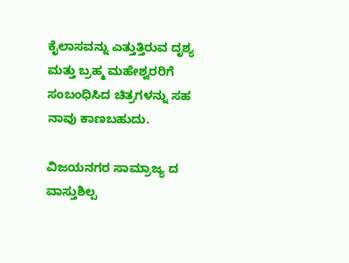ಕೈಲಾಸವನ್ನು ಎತ್ತುತ್ತಿರುವ ದೃಶ್ಯ ಮತ್ತು ಬ್ರಹ್ಮ ಮಹೇಶ್ವರರಿಗೆ ಸಂಬಂಧಿಸಿದ ಚಿತ್ರಗಳನ್ನು ಸಹ ನಾವು ಕಾಣಬಹುದು.

ವಿಜಯನಗರ ಸಾಮ್ರಾಜ್ಯ ದ ವಾಸ್ತುಶಿಲ್ಪ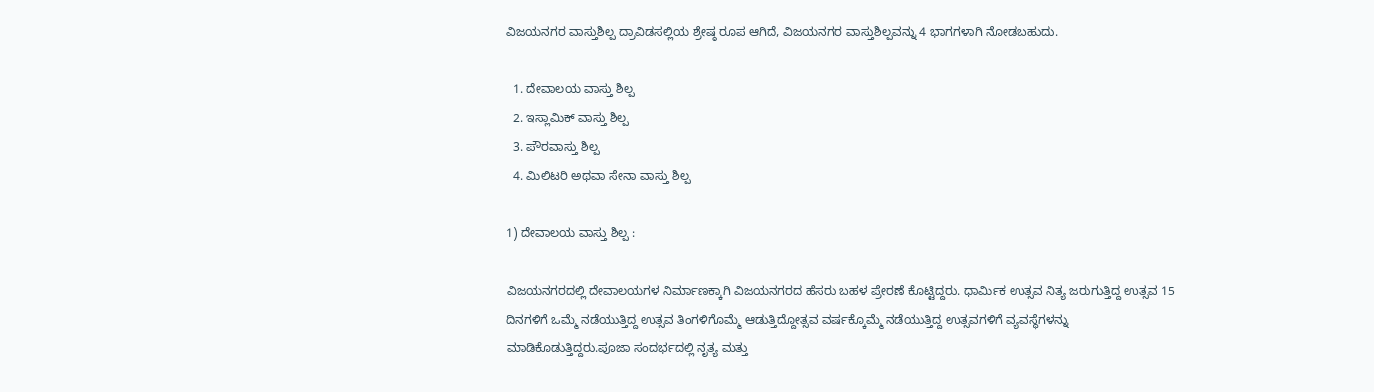ವಿಜಯನಗರ ವಾಸ್ತುಶಿಲ್ಪ ದ್ರಾವಿಡಸಲ್ಲಿಯ ಶ್ರೇಷ್ಠ ರೂಪ ಆಗಿದೆ, ವಿಜಯನಗರ ವಾಸ್ತುಶಿಲ್ಪವನ್ನು 4 ಭಾಗಗಳಾಗಿ ನೋಡಬಹುದು.

  1. ದೇವಾಲಯ ವಾಸ್ತು ಶಿಲ್ಪ
  2. ಇಸ್ಲಾಮಿಕ್ ವಾಸ್ತು ಶಿಲ್ಪ
  3. ಪೌರವಾಸ್ತು ಶಿಲ್ಪ
  4. ಮಿಲಿಟರಿ ಅಥವಾ ಸೇನಾ ವಾಸ್ತು ಶಿಲ್ಪ

1) ದೇವಾಲಯ ವಾಸ್ತು ಶಿಲ್ಪ :

ವಿಜಯನಗರದಲ್ಲಿ ದೇವಾಲಯಗಳ ನಿರ್ಮಾಣಕ್ಕಾಗಿ ವಿಜಯನಗರದ ಹೆಸರು ಬಹಳ ಪ್ರೇರಣೆ ಕೊಟ್ಟಿದ್ದರು. ಧಾರ್ಮಿಕ ಉತ್ಸವ ನಿತ್ಯ ಜರುಗುತ್ತಿದ್ದ ಉತ್ಸವ 15 ದಿನಗಳಿಗೆ ಒಮ್ಮೆ ನಡೆಯುತ್ತಿದ್ದ ಉತ್ಸವ ತಿಂಗಳಿಗೊಮ್ಮೆ ಆಡುತ್ತಿದ್ದೋತ್ಸವ ವರ್ಷಕ್ಕೊಮ್ಮೆ ನಡೆಯುತ್ತಿದ್ದ ಉತ್ಸವಗಳಿಗೆ ವ್ಯವಸ್ಥೆಗಳನ್ನು ಮಾಡಿಕೊಡುತ್ತಿದ್ದರು.ಪೂಜಾ ಸಂದರ್ಭದಲ್ಲಿ ನೃತ್ಯ ಮತ್ತು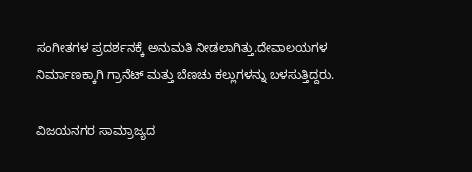ಸಂಗೀತಗಳ ಪ್ರದರ್ಶನಕ್ಕೆ ಅನುಮತಿ ನೀಡಲಾಗಿತ್ತು.ದೇವಾಲಯಗಳ ನಿರ್ಮಾಣಕ್ಕಾಗಿ ಗ್ರಾನೆಟ್ ಮತ್ತು ಬೆಣಚು ಕಲ್ಲುಗಳನ್ನು ಬಳಸುತ್ತಿದ್ದರು.

ವಿಜಯನಗರ ಸಾಮ್ರಾಜ್ಯದ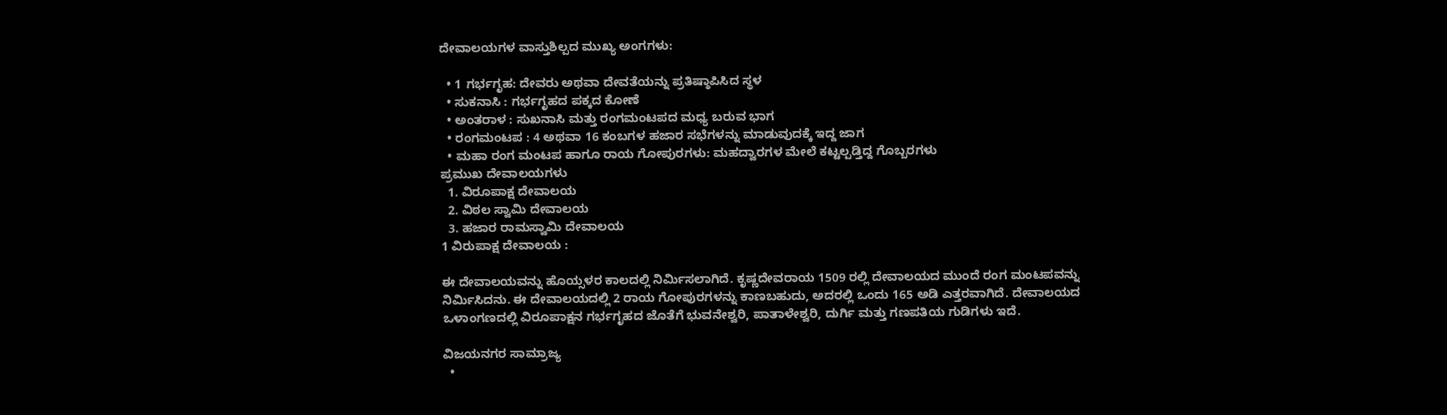ದೇವಾಲಯಗಳ ವಾಸ್ತುಶಿಲ್ಪದ ಮುಖ್ಯ ಅಂಗಗಳು:

  • 1 ಗರ್ಭಗೃಹ: ದೇವರು ಅಥವಾ ದೇವತೆಯನ್ನು ಪ್ರತಿಷ್ಠಾಪಿಸಿದ ಸ್ಥಳ
  • ಸುಕನಾಸಿ : ಗರ್ಭಗೃಹದ ಪಕ್ಕದ ಕೋಣೆ
  • ಅಂತರಾಳ : ಸುಖನಾಸಿ ಮತ್ತು ರಂಗಮಂಟಪದ ಮಧ್ಯ ಬರುವ ಭಾಗ
  • ರಂಗಮಂಟಪ : 4 ಅಥವಾ 16 ಕಂಬಗಳ ಹಜಾರ ಸಭೆಗಳನ್ನು ಮಾಡುವುದಕ್ಕೆ ಇದ್ದ ಜಾಗ
  • ಮಹಾ ರಂಗ ಮಂಟಪ ಹಾಗೂ ರಾಯ ಗೋಪುರಗಳು: ಮಹದ್ವಾರಗಳ ಮೇಲೆ ಕಟ್ಟಲ್ಪಡ್ತಿದ್ದ ಗೊಬ್ಬರಗಳು
ಪ್ರಮುಖ ದೇವಾಲಯಗಳು
  1. ವಿರೂಪಾಕ್ಷ ದೇವಾಲಯ
  2. ವಿಠಲ ಸ್ವಾಮಿ ದೇವಾಲಯ
  3. ಹಜಾರ ರಾಮಸ್ವಾಮಿ ದೇವಾಲಯ
1 ವಿರುಪಾಕ್ಷ ದೇವಾಲಯ :

ಈ ದೇವಾಲಯವನ್ನು ಹೊಯ್ಸಳರ ಕಾಲದಲ್ಲಿ ನಿರ್ಮಿಸಲಾಗಿದೆ. ಕೃಷ್ಣದೇವರಾಯ 1509 ರಲ್ಲಿ ದೇವಾಲಯದ ಮುಂದೆ ರಂಗ ಮಂಟಪವನ್ನು ನಿರ್ಮಿಸಿದನು. ಈ ದೇವಾಲಯದಲ್ಲಿ 2 ರಾಯ ಗೋಪುರಗಳನ್ನು ಕಾಣಬಹುದು, ಅದರಲ್ಲಿ ಒಂದು 165 ಅಡಿ ಎತ್ತರವಾಗಿದೆ. ದೇವಾಲಯದ ಒಳಾಂಗಣದಲ್ಲಿ ವಿರೂಪಾಕ್ಷನ ಗರ್ಭಗೃಹದ ಜೊತೆಗೆ ಭುವನೇಶ್ವರಿ, ಪಾತಾಳೇಶ್ವರಿ, ದುರ್ಗಿ ಮತ್ತು ಗಣಪತಿಯ ಗುಡಿಗಳು ಇದೆ.

ವಿಜಯನಗರ ಸಾಮ್ರಾಜ್ಯ
  •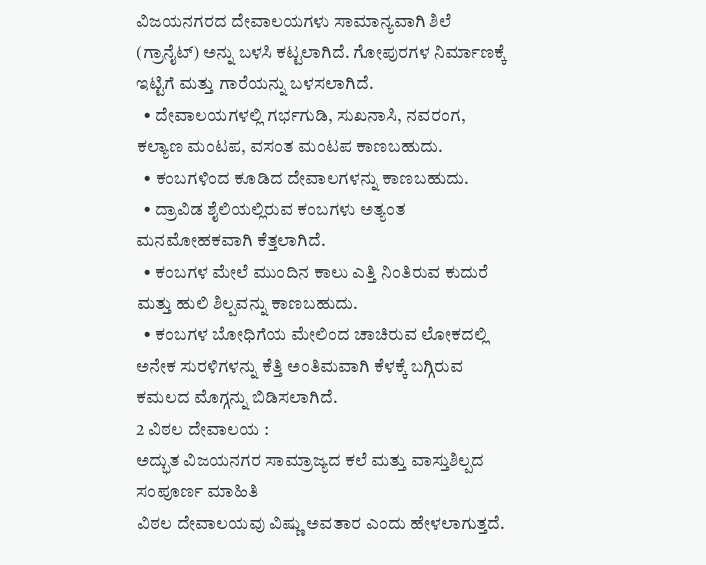ವಿಜಯನಗರದ ದೇವಾಲಯಗಳು ಸಾಮಾನ್ಯವಾಗಿ ಶಿಲೆ (ಗ್ರಾನೈಟ್) ಅನ್ನು ಬಳಸಿ ಕಟ್ಟಲಾಗಿದೆ. ಗೋಪುರಗಳ ನಿರ್ಮಾಣಕ್ಕೆ ಇಟ್ಟಿಗೆ ಮತ್ತು ಗಾರೆಯನ್ನು ಬಳಸಲಾಗಿದೆ.
  • ದೇವಾಲಯಗಳಲ್ಲಿ ಗರ್ಭಗುಡಿ, ಸುಖನಾಸಿ, ನವರಂಗ, ಕಲ್ಯಾಣ ಮಂಟಪ, ವಸಂತ ಮಂಟಪ ಕಾಣಬಹುದು.
  • ಕಂಬಗಳಿಂದ ಕೂಡಿದ ದೇವಾಲಗಳನ್ನು ಕಾಣಬಹುದು.
  • ದ್ರಾವಿಡ ಶೈಲಿಯಲ್ಲಿರುವ ಕಂಬಗಳು ಅತ್ಯಂತ ಮನಮೋಹಕವಾಗಿ ಕೆತ್ತಲಾಗಿದೆ.
  • ಕಂಬಗಳ ಮೇಲೆ ಮುಂದಿನ ಕಾಲು ಎತ್ತಿ ನಿಂತಿರುವ ಕುದುರೆ ಮತ್ತು ಹುಲಿ ಶಿಲ್ಪವನ್ನು ಕಾಣಬಹುದು.
  • ಕಂಬಗಳ ಬೋಧಿಗೆಯ ಮೇಲಿಂದ ಚಾಚಿರುವ ಲೋಕದಲ್ಲಿ ಅನೇಕ ಸುರಳಿಗಳನ್ನು ಕೆತ್ತಿ ಅಂತಿಮವಾಗಿ ಕೆಳಕ್ಕೆ ಬಗ್ಗಿರುವ ಕಮಲದ ಮೊಗ್ಗನ್ನು ಬಿಡಿಸಲಾಗಿದೆ.
2 ವಿಠಲ ದೇವಾಲಯ :
ಅದ್ಭುತ ವಿಜಯನಗರ ಸಾಮ್ರಾಜ್ಯದ ಕಲೆ ಮತ್ತು ವಾಸ್ತುಶಿಲ್ಪದ ಸಂಪೂರ್ಣ ಮಾಹಿತಿ
ವಿಠಲ ದೇವಾಲಯವು ವಿಷ್ಣು ಅವತಾರ ಎಂದು ಹೇಳಲಾಗುತ್ತದೆ.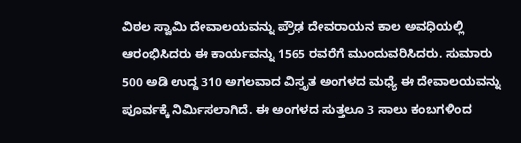ವಿಠಲ ಸ್ವಾಮಿ ದೇವಾಲಯವನ್ನು ಪ್ರೌಢ ದೇವರಾಯನ ಕಾಲ ಅವಧಿಯಲ್ಲಿ ಆರಂಭಿಸಿದರು ಈ ಕಾರ್ಯವನ್ನು 1565 ರವರೆಗೆ ಮುಂದುವರಿಸಿದರು. ಸುಮಾರು 500 ಅಡಿ ಉದ್ದ 310 ಅಗಲವಾದ ವಿಸ್ತೃತ ಅಂಗಳದ ಮಧ್ಯೆ ಈ ದೇವಾಲಯವನ್ನು ಪೂರ್ವಕ್ಕೆ ನಿರ್ಮಿಸಲಾಗಿದೆ. ಈ ಅಂಗಳದ ಸುತ್ತಲೂ 3 ಸಾಲು ಕಂಬಗಳಿಂದ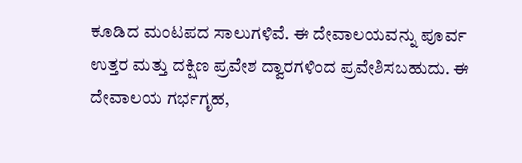ಕೂಡಿದ ಮಂಟಪದ ಸಾಲುಗಳಿವೆ. ಈ ದೇವಾಲಯವನ್ನು ಪೂರ್ವ ಉತ್ತರ ಮತ್ತು ದಕ್ಷಿಣ ಪ್ರವೇಶ ದ್ವಾರಗಳಿಂದ ಪ್ರವೇಶಿಸಬಹುದು. ಈ ದೇವಾಲಯ ಗರ್ಭಗೃಹ,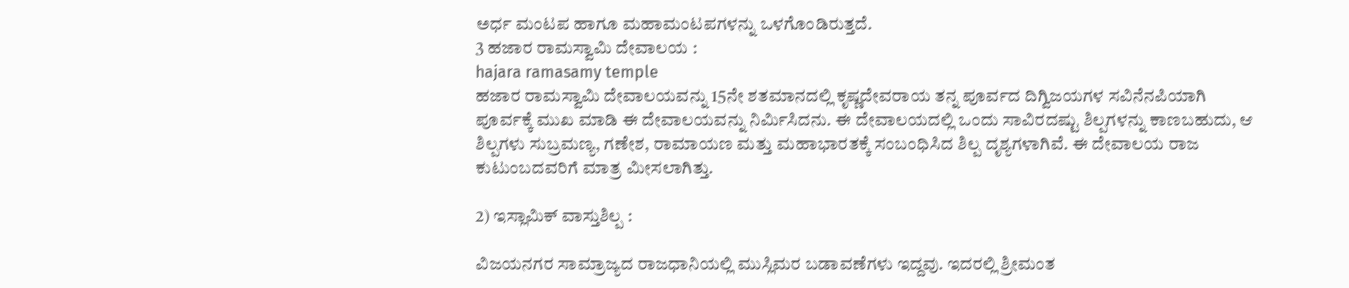ಅರ್ಧ ಮಂಟಪ ಹಾಗೂ ಮಹಾಮಂಟಪಗಳನ್ನು ಒಳಗೊಂಡಿರುತ್ತದೆ.
3 ಹಜಾರ ರಾಮಸ್ವಾಮಿ ದೇವಾಲಯ :
hajara ramasamy temple
ಹಜಾರ ರಾಮಸ್ವಾಮಿ ದೇವಾಲಯವನ್ನು 15ನೇ ಶತಮಾನದಲ್ಲಿ ಕೃಷ್ಣದೇವರಾಯ ತನ್ನ ಪೂರ್ವದ ದಿಗ್ವಿಜಯಗಳ ಸವಿನೆನಪಿಯಾಗಿ ಪೂರ್ವಕ್ಕೆ ಮುಖ ಮಾಡಿ ಈ ದೇವಾಲಯವನ್ನು ನಿರ್ಮಿಸಿದನು. ಈ ದೇವಾಲಯದಲ್ಲಿ ಒಂದು ಸಾವಿರದಷ್ಟು ಶಿಲ್ಪಗಳನ್ನು ಕಾಣಬಹುದು, ಆ ಶಿಲ್ಪಗಳು ಸುಬ್ರಮಣ್ಯ, ಗಣೇಶ, ರಾಮಾಯಣ ಮತ್ತು ಮಹಾಭಾರತಕ್ಕೆ ಸಂಬಂಧಿಸಿದ ಶಿಲ್ಪ ದೃಶ್ಯಗಳಾಗಿವೆ. ಈ ದೇವಾಲಯ ರಾಜ ಕುಟುಂಬದವರಿಗೆ ಮಾತ್ರ ಮೀಸಲಾಗಿತ್ತು.

2) ಇಸ್ಲಾಮಿಕ್ ವಾಸ್ತುಶಿಲ್ಪ :

ವಿಜಯನಗರ ಸಾಮ್ರಾಜ್ಯದ ರಾಜಧಾನಿಯಲ್ಲಿ ಮುಸ್ಲಿಮರ ಬಡಾವಣೆಗಳು ಇದ್ದವು. ಇದರಲ್ಲಿ ಶ್ರೀಮಂತ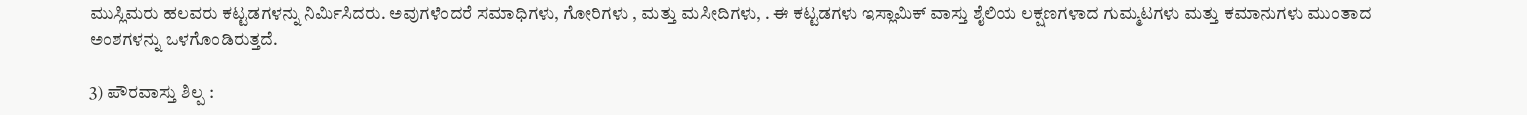ಮುಸ್ಲಿಮರು ಹಲವರು ಕಟ್ಟಡಗಳನ್ನು ನಿರ್ಮಿಸಿದರು. ಅವುಗಳೆಂದರೆ ಸಮಾಧಿಗಳು, ಗೋರಿಗಳು , ಮತ್ತು ಮಸೀದಿಗಳು, . ಈ ಕಟ್ಟಡಗಳು ಇಸ್ಲಾಮಿಕ್ ವಾಸ್ತು ಶೈಲಿಯ ಲಕ್ಷಣಗಳಾದ ಗುಮ್ಮಟಗಳು ಮತ್ತು ಕಮಾನುಗಳು ಮುಂತಾದ ಅಂಶಗಳನ್ನು ಒಳಗೊಂಡಿರುತ್ತದೆ.

3) ಪೌರವಾಸ್ತು ಶಿಲ್ಪ :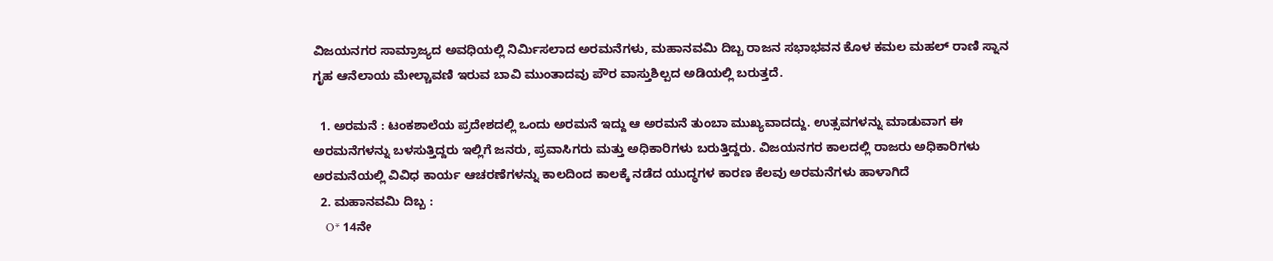ವಿಜಯನಗರ ಸಾಮ್ರಾಜ್ಯದ ಅವಧಿಯಲ್ಲಿ ನಿರ್ಮಿಸಲಾದ ಅರಮನೆಗಳು, ಮಹಾನವಮಿ ದಿಬ್ಬ ರಾಜನ ಸಭಾಭವನ ಕೊಳ ಕಮಲ ಮಹಲ್ ರಾಣಿ ಸ್ನಾನ ಗೃಹ ಆನೆಲಾಯ ಮೇಲ್ಚಾವಣಿ ಇರುವ ಬಾವಿ ಮುಂತಾದವು ಪೌರ ವಾಸ್ತುಶಿಲ್ಪದ ಅಡಿಯಲ್ಲಿ ಬರುತ್ತದೆ.

  1. ಅರಮನೆ : ಟಂಕಶಾಲೆಯ ಪ್ರದೇಶದಲ್ಲಿ ಒಂದು ಅರಮನೆ ಇದ್ದು ಆ ಅರಮನೆ ತುಂಬಾ ಮುಖ್ಯವಾದದ್ದು. ಉತ್ಸವಗಳನ್ನು ಮಾಡುವಾಗ ಈ ಅರಮನೆಗಳನ್ನು ಬಳಸುತ್ತಿದ್ದರು ಇಲ್ಲಿಗೆ ಜನರು, ಪ್ರವಾಸಿಗರು ಮತ್ತು ಅಧಿಕಾರಿಗಳು ಬರುತ್ತಿದ್ದರು. ವಿಜಯನಗರ ಕಾಲದಲ್ಲಿ ರಾಜರು ಅಧಿಕಾರಿಗಳು ಅರಮನೆಯಲ್ಲಿ ವಿವಿಧ ಕಾರ್ಯ ಆಚರಣೆಗಳನ್ನು ಕಾಲದಿಂದ ಕಾಲಕ್ಕೆ ನಡೆದ ಯುದ್ಧಗಳ ಕಾರಣ ಕೆಲವು ಅರಮನೆಗಳು ಹಾಳಾಗಿದೆ
  2. ಮಹಾನವಮಿ ದಿಬ್ಬ :
    O* 14ನೇ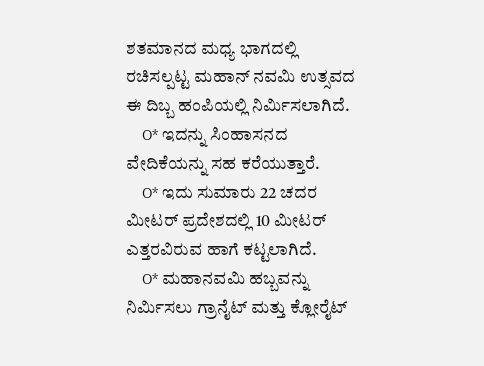ಶತಮಾನದ ಮಧ್ಯ ಭಾಗದಲ್ಲಿ ರಚಿಸಲ್ಪಟ್ಟ ಮಹಾನ್ ನವಮಿ ಉತ್ಸವದ ಈ ದಿಬ್ಬ ಹಂಪಿಯಲ್ಲಿ ನಿರ್ಮಿಸಲಾಗಿದೆ.
    O* ಇದನ್ನು ಸಿಂಹಾಸನದ ವೇದಿಕೆಯನ್ನು ಸಹ ಕರೆಯುತ್ತಾರೆ.
    O* ಇದು ಸುಮಾರು 22 ಚದರ ಮೀಟರ್ ಪ್ರದೇಶದಲ್ಲಿ 10 ಮೀಟರ್ ಎತ್ತರವಿರುವ ಹಾಗೆ ಕಟ್ಟಲಾಗಿದೆ.
    O* ಮಹಾನವಮಿ ಹಬ್ಬವನ್ನು ನಿರ್ಮಿಸಲು ಗ್ರಾನೈಟ್ ಮತ್ತು ಕ್ಲೋರೈಟ್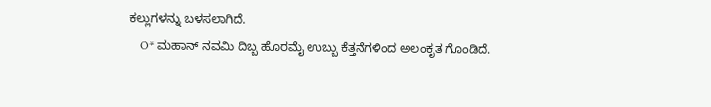ಕಲ್ಲುಗಳನ್ನು ಬಳಸಲಾಗಿದೆ.
    O* ಮಹಾನ್ ನವಮಿ ದಿಬ್ಬ ಹೊರಮೈ ಉಬ್ಬು ಕೆತ್ತನೆಗಳಿಂದ ಅಲಂಕೃತ ಗೊಂಡಿದೆ.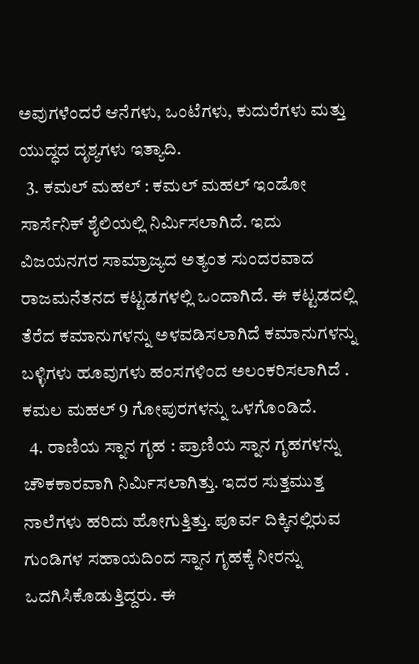ಅವುಗಳೆಂದರೆ ಆನೆಗಳು, ಒಂಟೆಗಳು, ಕುದುರೆಗಳು ಮತ್ತು ಯುದ್ಧದ ದೃಶ್ಯಗಳು‌ ಇತ್ಯಾದಿ.
  3. ಕಮಲ್ ಮಹಲ್ : ಕಮಲ್ ಮಹಲ್ ಇಂಡೋ ಸಾರ್ಸೆನಿಕ್ ಶೈಲಿಯಲ್ಲಿ ನಿರ್ಮಿಸಲಾಗಿದೆ. ಇದು ವಿಜಯನಗರ ಸಾಮ್ರಾಜ್ಯದ ಅತ್ಯಂತ ಸುಂದರವಾದ ರಾಜಮನೆತನದ ಕಟ್ಟಡಗಳಲ್ಲಿ ಒಂದಾಗಿದೆ. ಈ ಕಟ್ಟಡದಲ್ಲಿ ತೆರೆದ ಕಮಾನುಗಳನ್ನು ಅಳವಡಿಸಲಾಗಿದೆ ಕಮಾನುಗಳನ್ನು ಬಳ್ಳಿಗಳು ಹೂವುಗಳು ಹಂಸಗಳಿಂದ ಅಲಂಕರಿಸಲಾಗಿದೆ ‌. ಕಮಲ ಮಹಲ್ 9 ಗೋಪುರಗಳನ್ನು ಒಳಗೊಂಡಿದೆ.
  4. ರಾಣಿಯ ಸ್ನಾನ ಗೃಹ : ಪ್ರಾಣಿಯ ಸ್ನಾನ ಗೃಹಗಳನ್ನು ಚೌಕಕಾರವಾಗಿ ನಿರ್ಮಿಸಲಾಗಿತ್ತು. ಇದರ ಸುತ್ತಮುತ್ತ ನಾಲೆಗಳು ಹರಿದು ಹೋಗುತ್ತಿತ್ತು. ಪೂರ್ವ ದಿಕ್ಕಿನಲ್ಲಿರುವ ಗುಂಡಿಗಳ ಸಹಾಯದಿಂದ ಸ್ನಾನ ಗೃಹಕ್ಕೆ ನೀರನ್ನು ಒದಗಿಸಿಕೊಡುತ್ತಿದ್ದರು. ಈ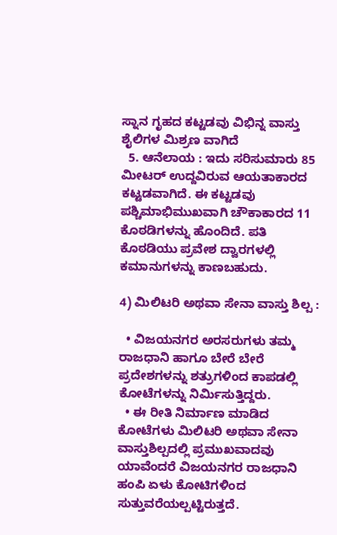ಸ್ನಾನ ಗೃಹದ ಕಟ್ಟಡವು ವಿಭಿನ್ನ ವಾಸ್ತು ಶೈಲಿಗಳ ಮಿಶ್ರಣ ವಾಗಿದೆ
  5. ಆನೆಲಾಯ : ಇದು ಸರಿಸುಮಾರು 85 ಮೀಟರ್ ಉದ್ದವಿರುವ ಆಯತಾಕಾರದ ಕಟ್ಟಡವಾಗಿದೆ. ಈ ಕಟ್ಟಡವು ಪಶ್ಚಿಮಾಭಿಮುಖವಾಗಿ ಚೌಕಾಕಾರದ 11 ಕೊಠಡಿಗಳನ್ನು ಹೊಂದಿದೆ. ಪತಿ ಕೊಠಡಿಯು ಪ್ರವೇಶ ದ್ವಾರಗಳಲ್ಲಿ ಕಮಾನುಗಳನ್ನು ಕಾಣಬಹುದು.

4) ಮಿಲಿಟರಿ ಅಥವಾ ಸೇನಾ ವಾಸ್ತು ಶಿಲ್ಪ :

  • ವಿಜಯನಗರ ಅರಸರುಗಳು ತಮ್ಮ ರಾಜಧಾನಿ ಹಾಗೂ ಬೇರೆ ಬೇರೆ ಪ್ರದೇಶಗಳನ್ನು ಶತ್ರುಗಳಿಂದ ಕಾಪಡಲ್ಲಿ ಕೋಟೆಗಳನ್ನು ನಿರ್ಮಿಸುತ್ತಿದ್ದರು.
  • ಈ ರೀತಿ ನಿರ್ಮಾಣ ಮಾಡಿದ ಕೋಟೆಗಳು ಮಿಲಿಟರಿ ಅಥವಾ ಸೇನಾ ವಾಸ್ತುಶಿಲ್ಪದಲ್ಲಿ ಪ್ರಮುಖವಾದವು ಯಾವೆಂದರೆ ವಿಜಯನಗರ ರಾಜಧಾನಿ ಹಂಪಿ ಏಳು ಕೋಟಿಗಳಿಂದ ಸುತ್ತುವರೆಯಲ್ಪಟ್ಟಿರುತ್ತದೆ.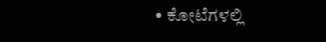• ಕೋಟೆಗಳಲ್ಲಿ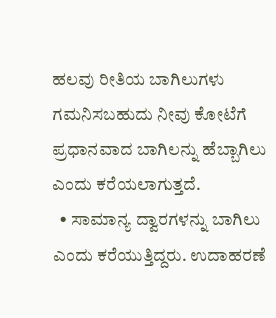ಹಲವು ರೀತಿಯ ಬಾಗಿಲುಗಳು ಗಮನಿಸಬಹುದು ನೀವು ಕೋಟೆಗೆ ಪ್ರಧಾನವಾದ ಬಾಗಿಲನ್ನು ಹೆಬ್ಬಾಗಿಲು ಎಂದು ಕರೆಯಲಾಗುತ್ತದೆ.
  • ಸಾಮಾನ್ಯ ದ್ವಾರಗಳನ್ನು ಬಾಗಿಲು ಎಂದು ಕರೆಯುತ್ತಿದ್ದರು. ಉದಾಹರಣೆ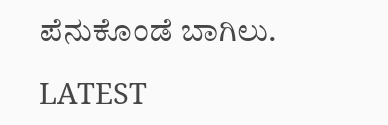ಪೆನುಕೊಂಡೆ ಬಾಗಿಲು.

LATEST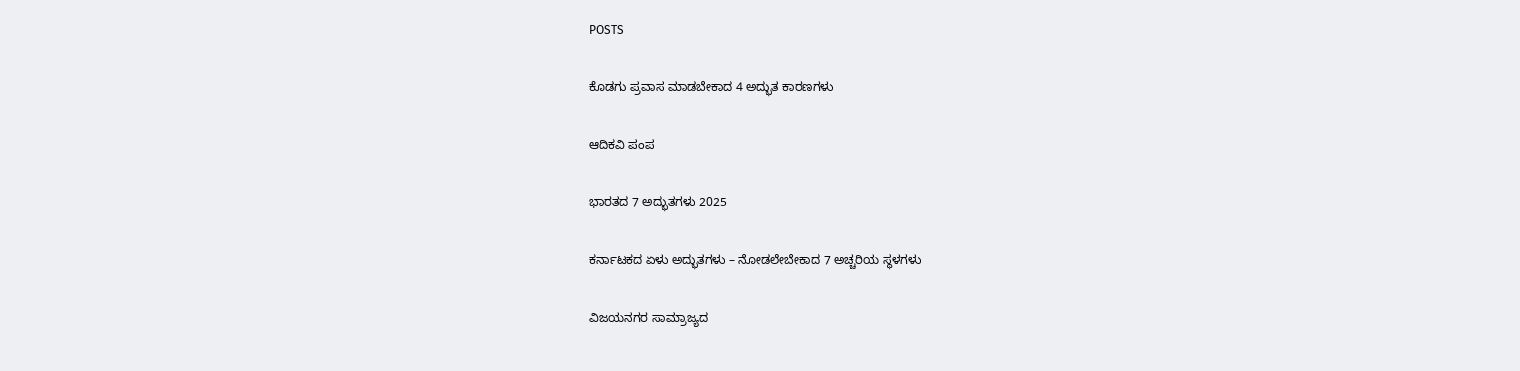POSTS

ಕೊಡಗು ಪ್ರವಾಸ ಮಾಡಬೇಕಾದ 4 ಅದ್ಭುತ ಕಾರಣಗಳು

ಆದಿಕವಿ ಪಂಪ

ಭಾರತದ 7 ಅದ್ಭುತಗಳು 2025

ಕರ್ನಾಟಕದ ಏಳು ಅದ್ಭುತಗಳು – ನೋಡಲೇಬೇಕಾದ 7 ಅಚ್ಚರಿಯ ಸ್ಥಳಗಳು

ವಿಜಯನಗರ ಸಾಮ್ರಾಜ್ಯದ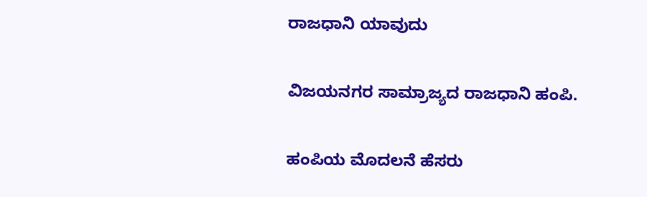ರಾಜಧಾನಿ ಯಾವುದು

ವಿಜಯನಗರ ಸಾಮ್ರಾಜ್ಯದ ರಾಜಧಾನಿ ಹಂಪಿ.

ಹಂಪಿಯ ಮೊದಲನೆ ಹೆಸರು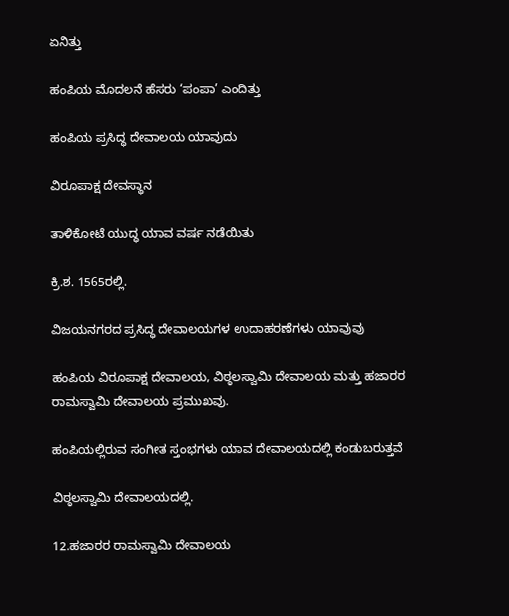ಏನಿತ್ತು

ಹಂಪಿಯ ಮೊದಲನೆ ಹೆಸರು ‘ಪಂಪಾ’ ಎಂದಿತ್ತು

ಹಂಪಿಯ ಪ್ರಸಿದ್ಧ ದೇವಾಲಯ ಯಾವುದು

ವಿರೂಪಾಕ್ಷ ದೇವಸ್ಥಾನ

ತಾಳಿಕೋಟೆ ಯುದ್ಧ ಯಾವ ವರ್ಷ ನಡೆಯಿತು

ಕ್ರಿ.ಶ. 1565ರಲ್ಲಿ.

ವಿಜಯನಗರದ ಪ್ರಸಿದ್ಧ ದೇವಾಲಯಗಳ ಉದಾಹರಣೆಗಳು ಯಾವುವು

ಹಂಪಿಯ ವಿರೂಪಾಕ್ಷ ದೇವಾಲಯ, ವಿಠ್ಠಲಸ್ವಾಮಿ ದೇವಾಲಯ ಮತ್ತು ಹಜಾರರ ರಾಮಸ್ವಾಮಿ ದೇವಾಲಯ ಪ್ರಮುಖವು.

ಹಂಪಿಯಲ್ಲಿರುವ ಸಂಗೀತ ಸ್ತಂಭಗಳು ಯಾವ ದೇವಾಲಯದಲ್ಲಿ ಕಂಡುಬರುತ್ತವೆ

ವಿಠ್ಠಲಸ್ವಾಮಿ ದೇವಾಲಯದಲ್ಲಿ.

12.ಹಜಾರರ ರಾಮಸ್ವಾಮಿ ದೇವಾಲಯ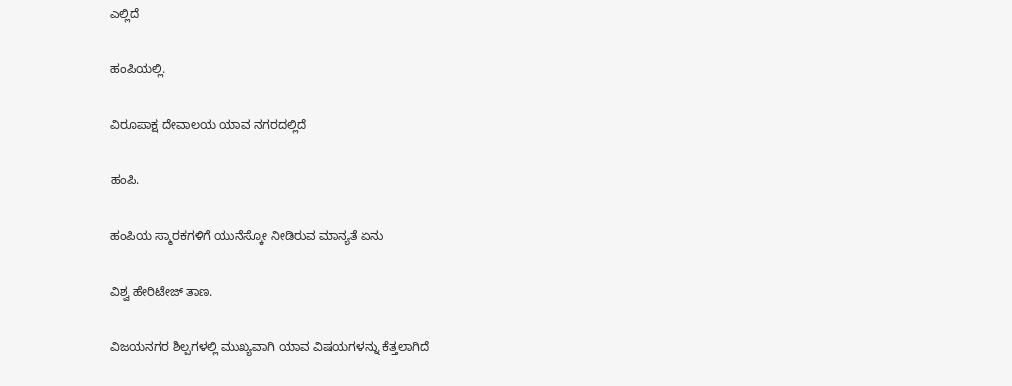ಎಲ್ಲಿದೆ

ಹಂಪಿಯಲ್ಲಿ.

ವಿರೂಪಾಕ್ಷ ದೇವಾಲಯ ಯಾವ ನಗರದಲ್ಲಿದೆ

ಹಂಪಿ.

ಹಂಪಿಯ ಸ್ಮಾರಕಗಳಿಗೆ ಯುನೆಸ್ಕೋ ನೀಡಿರುವ ಮಾನ್ಯತೆ ಏನು

ವಿಶ್ವ ಹೇರಿಟೇಜ್ ತಾಣ.

ವಿಜಯನಗರ ಶಿಲ್ಪಗಳಲ್ಲಿ ಮುಖ್ಯವಾಗಿ ಯಾವ ವಿಷಯಗಳನ್ನು ಕೆತ್ತಲಾಗಿದೆ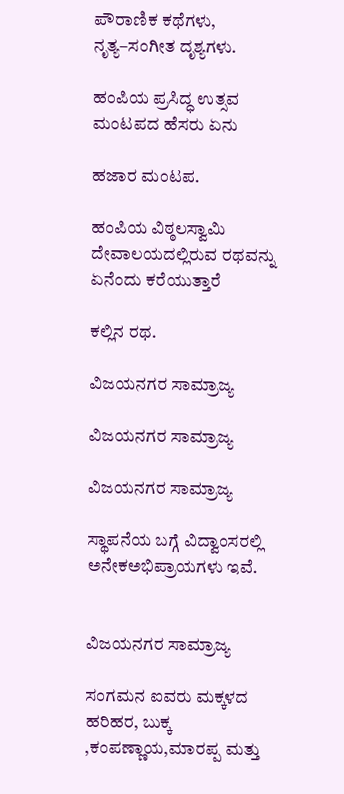ಪೌರಾಣಿಕ ಕಥೆಗಳು, ನೃತ್ಯ–ಸಂಗೀತ ದೃಶ್ಯಗಳು.

ಹಂಪಿಯ ಪ್ರಸಿದ್ಧ ಉತ್ಸವ ಮಂಟಪದ ಹೆಸರು ಏನು

ಹಜಾರ ಮಂಟಪ.

ಹಂಪಿಯ ವಿಠ್ಠಲಸ್ವಾಮಿ ದೇವಾಲಯದಲ್ಲಿರುವ ರಥವನ್ನು ಏನೆಂದು ಕರೆಯುತ್ತಾರೆ

ಕಲ್ಲಿನ ರಥ.

ವಿಜಯನಗರ ಸಾಮ್ರಾಜ್ಯ

ವಿಜಯನಗರ ಸಾಮ್ರಾಜ್ಯ

ವಿಜಯನಗರ ಸಾಮ್ರಾಜ್ಯ

ಸ್ಥಾಪನೆಯ ಬಗ್ಗೆ ವಿದ್ವಾಂಸರಲ್ಲಿ ಅನೇಕಅಭಿಪ್ರಾಯಗಳು ಇವೆ.


ವಿಜಯನಗರ ಸಾಮ್ರಾಜ್ಯ

ಸಂಗಮನ ಐವರು ಮಕ್ಕಳದ ಹರಿಹರ, ಬುಕ್ಕ ,ಕಂಪಣ್ಣಾಯ,ಮಾರಪ್ಪ ಮತ್ತು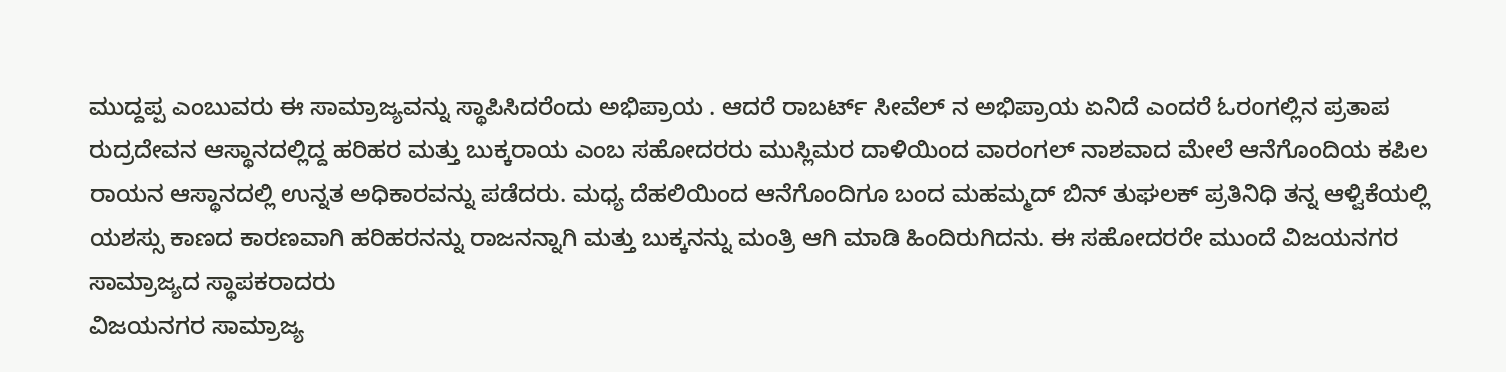ಮುದ್ದಪ್ಪ ಎಂಬುವರು ಈ ಸಾಮ್ರಾಜ್ಯವನ್ನು ಸ್ಥಾಪಿಸಿದರೆಂದು ಅಭಿಪ್ರಾಯ . ಆದರೆ ರಾಬರ್ಟ್ ಸೀವೆಲ್ ನ ಅಭಿಪ್ರಾಯ ಏನಿದೆ ಎಂದರೆ ಓರoಗಲ್ಲಿನ ಪ್ರತಾಪ ರುದ್ರದೇವನ ಆಸ್ಥಾನದಲ್ಲಿದ್ದ ಹರಿಹರ ಮತ್ತು ಬುಕ್ಕರಾಯ ಎಂಬ ಸಹೋದರರು ಮುಸ್ಲಿಮರ ದಾಳಿಯಿಂದ ವಾರಂಗಲ್ ನಾಶವಾದ ಮೇಲೆ ಆನೆಗೊಂದಿಯ ಕಪಿಲ ರಾಯನ ಆಸ್ಥಾನದಲ್ಲಿ ಉನ್ನತ ಅಧಿಕಾರವನ್ನು ಪಡೆದರು. ಮಧ್ಯ ದೆಹಲಿಯಿಂದ ಆನೆಗೊಂದಿಗೂ ಬಂದ ಮಹಮ್ಮದ್ ಬಿನ್ ತುಘಲಕ್ ಪ್ರತಿನಿಧಿ ತನ್ನ ಆಳ್ವಿಕೆಯಲ್ಲಿ ಯಶಸ್ಸು ಕಾಣದ ಕಾರಣವಾಗಿ ಹರಿಹರನನ್ನು ರಾಜನನ್ನಾಗಿ ಮತ್ತು ಬುಕ್ಕನನ್ನು ಮಂತ್ರಿ ಆಗಿ ಮಾಡಿ ಹಿಂದಿರುಗಿದನು. ಈ ಸಹೋದರರೇ ಮುಂದೆ ವಿಜಯನಗರ ಸಾಮ್ರಾಜ್ಯದ ಸ್ಥಾಪಕರಾದರು
ವಿಜಯನಗರ ಸಾಮ್ರಾಜ್ಯ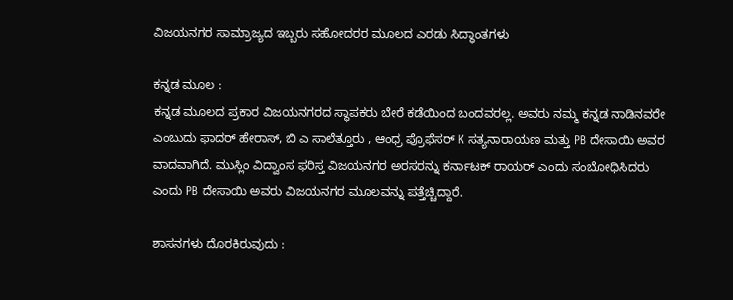ವಿಜಯನಗರ ಸಾಮ್ರಾಜ್ಯದ ಇಬ್ಬರು ಸಹೋದರರ ಮೂಲದ ಎರಡು ಸಿದ್ಧಾಂತಗಳು

ಕನ್ನಡ ಮೂಲ :
ಕನ್ನಡ ಮೂಲದ ಪ್ರಕಾರ ವಿಜಯನಗರದ ಸ್ಥಾಪಕರು ಬೇರೆ ಕಡೆಯಿಂದ ಬಂದವರಲ್ಲ. ಅವರು ನಮ್ಮ ಕನ್ನಡ ನಾಡಿನವರೇ ಎಂಬುದು ಫಾದರ್ ಹೇರಾಸ್, ಬಿ ಎ ಸಾಲೆತ್ತೂರು , ಆಂಧ್ರ ಪ್ರೊಫೆಸರ್ K ಸತ್ಯನಾರಾಯಣ ಮತ್ತು PB ದೇಸಾಯಿ ಅವರ ವಾದವಾಗಿದೆ. ಮುಸ್ಲಿಂ ವಿದ್ವಾಂಸ ಫರಿಸ್ತ ವಿಜಯನಗರ ಅರಸರನ್ನು ಕರ್ನಾಟಕ್ ರಾಯರ್ ಎಂದು ಸಂಬೋಧಿಸಿದರು ಎಂದು PB ದೇಸಾಯಿ ಅವರು ವಿಜಯನಗರ ಮೂಲವನ್ನು ಪತ್ತೆಚ್ಚಿದ್ದಾರೆ.

ಶಾಸನಗಳು ದೊರಕಿರುವುದು :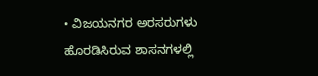• ವಿಜಯನಗರ ಅರಸರುಗಳು ಹೊರಡಿಸಿರುವ ಶಾಸನಗಳಲ್ಲಿ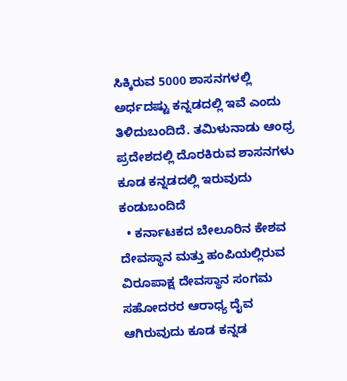ಸಿಕ್ಕಿರುವ 5000 ಶಾಸನಗಳಲ್ಲಿ ಅರ್ಧದಷ್ಟು ಕನ್ನಡದಲ್ಲಿ ಇವೆ ಎಂದು ತಿಳಿದುಬಂದಿದೆ. ತಮಿಳುನಾಡು ಆಂಧ್ರ ಪ್ರದೇಶದಲ್ಲಿ ದೊರಕಿರುವ ಶಾಸನಗಳು ಕೂಡ ಕನ್ನಡದಲ್ಲಿ ಇರುವುದು ಕಂಡುಬಂದಿದೆ
  • ಕರ್ನಾಟಕದ ಬೇಲೂರಿನ ಕೇಶವ ದೇವಸ್ಥಾನ ಮತ್ತು ಹಂಪಿಯಲ್ಲಿರುವ ವಿರೂಪಾಕ್ಷ ದೇವಸ್ಥಾನ ಸಂಗಮ ಸಹೋದರರ ಆರಾಧ್ಯ ದೈವ ಆಗಿರುವುದು ಕೂಡ ಕನ್ನಡ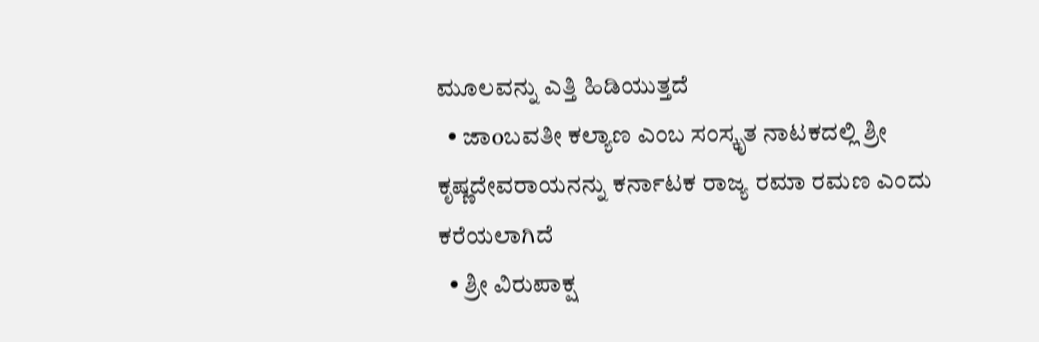ಮೂಲವನ್ನು ಎತ್ತಿ ಹಿಡಿಯುತ್ತದೆ
  • ಜಾoಬವತೀ ಕಲ್ಯಾಣ ಎಂಬ ಸಂಸ್ಕೃತ ನಾಟಕದಲ್ಲಿ ಶ್ರೀ ಕೃಷ್ಣದೇವರಾಯನನ್ನು ಕರ್ನಾಟಕ ರಾಜ್ಯ ರಮಾ ರಮಣ ಎಂದು ಕರೆಯಲಾಗಿದೆ
  • ಶ್ರೀ ವಿರುಪಾಕ್ಷ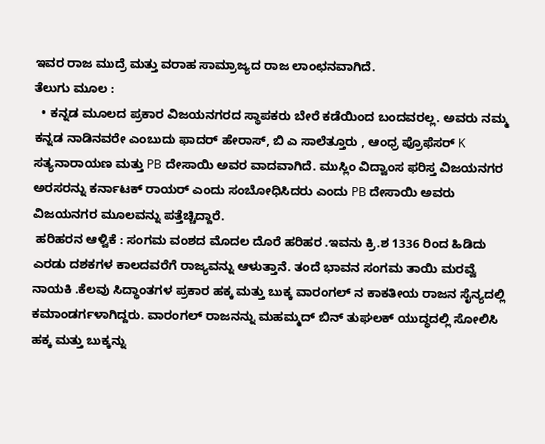ಇವರ ರಾಜ ಮುದ್ರೆ ಮತ್ತು ವರಾಹ ಸಾಮ್ರಾಜ್ಯದ ರಾಜ ಲಾಂಛನವಾಗಿದೆ.
ತೆಲುಗು ಮೂಲ :
  • ಕನ್ನಡ ಮೂಲದ ಪ್ರಕಾರ ವಿಜಯನಗರದ ಸ್ಥಾಪಕರು ಬೇರೆ ಕಡೆಯಿಂದ ಬಂದವರಲ್ಲ. ಅವರು ನಮ್ಮ ಕನ್ನಡ ನಾಡಿನವರೇ ಎಂಬುದು ಫಾದರ್ ಹೇರಾಸ್, ಬಿ ಎ ಸಾಲೆತ್ತೂರು , ಆಂಧ್ರ ಪ್ರೊಫೆಸರ್ K ಸತ್ಯನಾರಾಯಣ ಮತ್ತು PB ದೇಸಾಯಿ ಅವರ ವಾದವಾಗಿದೆ. ಮುಸ್ಲಿಂ ವಿದ್ವಾಂಸ ಫರಿಸ್ತ ವಿಜಯನಗರ ಅರಸರನ್ನು ಕರ್ನಾಟಕ್ ರಾಯರ್ ಎಂದು ಸಂಬೋಧಿಸಿದರು ಎಂದು PB ದೇಸಾಯಿ ಅವರು ವಿಜಯನಗರ ಮೂಲವನ್ನು ಪತ್ತೆಚ್ಚಿದ್ದಾರೆ.
 ಹರಿಹರನ ಆಳ್ವಿಕೆ : ಸಂಗಮ ವಂಶದ ಮೊದಲ ದೊರೆ ಹರಿಹರ .ಇವನು ಕ್ರಿ.ಶ 1336 ರಿಂದ ಹಿಡಿದು ಎರಡು ದಶಕಗಳ ಕಾಲದವರೆಗೆ ರಾಜ್ಯವನ್ನು ಆಳುತ್ತಾನೆ. ತಂದೆ ಭಾವನ ಸಂಗಮ ತಾಯಿ ಮರವ್ವೆ ನಾಯಕಿ .ಕೆಲವು ಸಿದ್ಧಾಂತಗಳ ಪ್ರಕಾರ ಹಕ್ಕ ಮತ್ತು ಬುಕ್ಕ ವಾರಂಗಲ್ ನ ಕಾಕತೀಯ ರಾಜನ ಸೈನ್ಯದಲ್ಲಿ ಕಮಾಂಡರ್ಗಳಾಗಿದ್ದರು. ವಾರಂಗಲ್ ರಾಜನನ್ನು ಮಹಮ್ಮದ್ ಬಿನ್ ತುಘಲಕ್ ಯುದ್ಧದಲ್ಲಿ ಸೋಲಿಸಿ ಹಕ್ಕ ಮತ್ತು ಬುಕ್ಕನ್ನು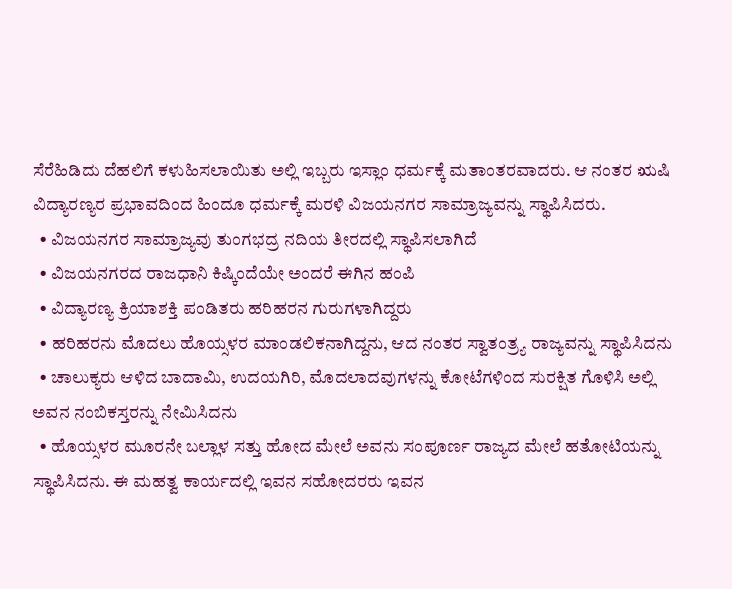ಸೆರೆಹಿಡಿದು ದೆಹಲಿಗೆ ಕಳುಹಿಸಲಾಯಿತು ಅಲ್ಲಿ ಇಬ್ಬರು ಇಸ್ಲಾಂ ಧರ್ಮಕ್ಕೆ ಮತಾಂತರವಾದರು. ಆ ನಂತರ ಋಷಿ ವಿದ್ಯಾರಣ್ಯರ ಪ್ರಭಾವದಿಂದ ಹಿಂದೂ ಧರ್ಮಕ್ಕೆ ಮರಳಿ ವಿಜಯನಗರ ಸಾಮ್ರಾಜ್ಯವನ್ನು ಸ್ಥಾಪಿಸಿದರು.
  • ವಿಜಯನಗರ ಸಾಮ್ರಾಜ್ಯವು ತುಂಗಭದ್ರ ನದಿಯ ತೀರದಲ್ಲಿ ಸ್ಥಾಪಿಸಲಾಗಿದೆ
  • ವಿಜಯನಗರದ ರಾಜಧಾನಿ ಕಿಷ್ಕಿಂದೆಯೇ ಅಂದರೆ ಈಗಿನ ಹಂಪಿ
  • ವಿದ್ಯಾರಣ್ಯ ಕ್ರಿಯಾಶಕ್ತಿ ಪಂಡಿತರು ಹರಿಹರನ ಗುರುಗಳಾಗಿದ್ದರು
  • ಹರಿಹರನು ಮೊದಲು ಹೊಯ್ಸಳರ ಮಾಂಡಲಿಕನಾಗಿದ್ದನು, ಆದ ನಂತರ ಸ್ವಾತಂತ್ರ್ಯ ರಾಜ್ಯವನ್ನು ಸ್ಥಾಪಿಸಿದನು
  • ಚಾಲುಕ್ಯರು ಆಳಿದ ಬಾದಾಮಿ, ಉದಯಗಿರಿ, ಮೊದಲಾದವುಗಳನ್ನು ಕೋಟೆಗಳಿಂದ ಸುರಕ್ಷಿತ ಗೊಳಿಸಿ ಅಲ್ಲಿ ಅವನ ನಂಬಿಕಸ್ತರನ್ನು ನೇಮಿಸಿದನು
  • ಹೊಯ್ಸಳರ ಮೂರನೇ ಬಲ್ಲಾಳ ಸತ್ತು ಹೋದ ಮೇಲೆ ಅವನು ಸಂಪೂರ್ಣ ರಾಜ್ಯದ ಮೇಲೆ ಹತೋಟಿಯನ್ನು ಸ್ಥಾಪಿಸಿದನು. ಈ ಮಹತ್ವ ಕಾರ್ಯದಲ್ಲಿ ಇವನ ಸಹೋದರರು ಇವನ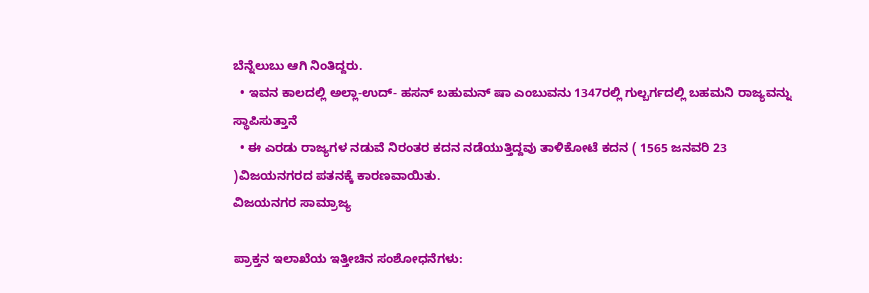ಬೆನ್ನೆಲುಬು ಆಗಿ ನಿಂತಿದ್ದರು.
  • ಇವನ ಕಾಲದಲ್ಲಿ ಅಲ್ಲಾ-ಉದ್- ಹಸನ್ ಬಹುಮನ್ ಷಾ ಎಂಬುವನು 1347ರಲ್ಲಿ ಗುಲ್ಬರ್ಗದಲ್ಲಿ ಬಹಮನಿ ರಾಜ್ಯವನ್ನು ಸ್ಥಾಪಿಸುತ್ತಾನೆ
  • ಈ ಎರಡು ರಾಜ್ಯಗಳ ನಡುವೆ ನಿರಂತರ ಕದನ ನಡೆಯುತ್ತಿದ್ದವು ತಾಳಿಕೋಟೆ ಕದನ ( 1565 ಜನವರಿ 23 )ವಿಜಯನಗರದ ಪತನಕ್ಕೆ ಕಾರಣವಾಯಿತು.
ವಿಜಯನಗರ ಸಾಮ್ರಾಜ್ಯ

ಪ್ರಾಕ್ತನ ಇಲಾಖೆಯ ಇತ್ತೀಚಿನ ಸಂಶೋಧನೆಗಳು: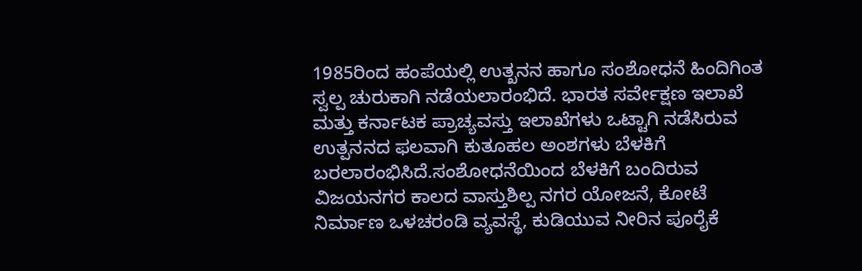1985ರಿಂದ ಹಂಪೆಯಲ್ಲಿ ಉತ್ಖನನ ಹಾಗೂ ಸಂಶೋಧನೆ ಹಿಂದಿಗಿಂತ ಸ್ವಲ್ಪ ಚುರುಕಾಗಿ ನಡೆಯಲಾರಂಭಿದೆ. ಭಾರತ ಸರ್ವೇಕ್ಷಣ ಇಲಾಖೆ ಮತ್ತು ಕರ್ನಾಟಕ ಪ್ರಾಚ್ಯವಸ್ತು ಇಲಾಖೆಗಳು ಒಟ್ಟಾಗಿ ನಡೆಸಿರುವ ಉತ್ಪನನದ ಫಲವಾಗಿ ಕುತೂಹಲ ಅಂಶಗಳು ಬೆಳಕಿಗೆ ಬರಲಾರಂಭಿಸಿದೆ.ಸಂಶೋಧನೆಯಿಂದ ಬೆಳಕಿಗೆ ಬಂದಿರುವ ವಿಜಯನಗರ ಕಾಲದ ವಾಸ್ತುಶಿಲ್ಪ ನಗರ ಯೋಜನೆ, ಕೋಟೆ ನಿರ್ಮಾಣ ಒಳಚರಂಡಿ ವ್ಯವಸ್ಥೆ, ಕುಡಿಯುವ ನೀರಿನ ಪೂರೈಕೆ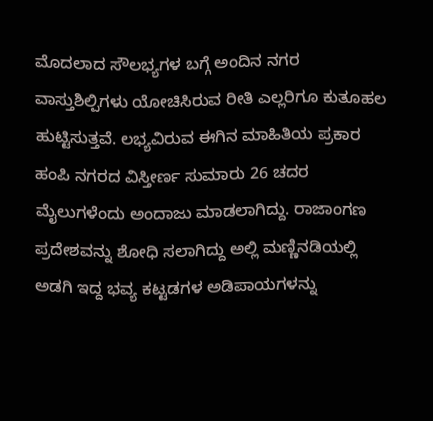ಮೊದಲಾದ ಸೌಲಭ್ಯಗಳ ಬಗ್ಗೆ ಅಂದಿನ ನಗರ ವಾಸ್ತುಶಿಲ್ಪಿಗಳು ಯೋಚಿಸಿರುವ ರೀತಿ ಎಲ್ಲರಿಗೂ ಕುತೂಹಲ ಹುಟ್ಟಿಸುತ್ತವೆ. ಲಭ್ಯವಿರುವ ಈಗಿನ ಮಾಹಿತಿಯ ಪ್ರಕಾರ ಹಂಪಿ ನಗರದ ವಿಸ್ತೀರ್ಣ ಸುಮಾರು 26 ಚದರ ಮೈಲುಗಳೆಂದು ಅಂದಾಜು ಮಾಡಲಾಗಿದ್ದು. ರಾಜಾಂಗಣ ಪ್ರದೇಶವನ್ನು ಶೋಧಿ ಸಲಾಗಿದ್ದು ಅಲ್ಲಿ ಮಣ್ಣಿನಡಿಯಲ್ಲಿ ಅಡಗಿ ಇದ್ದ ಭವ್ಯ ಕಟ್ಟಡಗಳ ಅಡಿಪಾಯಗಳನ್ನು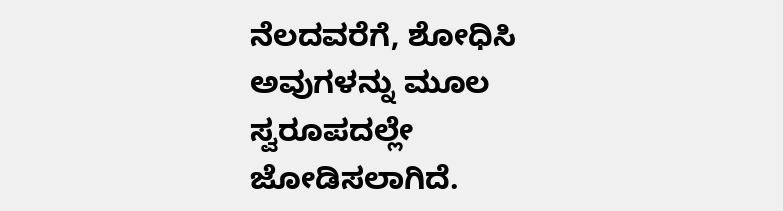ನೆಲದವರೆಗೆ, ಶೋಧಿಸಿ ಅವುಗಳನ್ನು ಮೂಲ ಸ್ವರೂಪದಲ್ಲೇ ಜೋಡಿಸಲಾಗಿದೆ.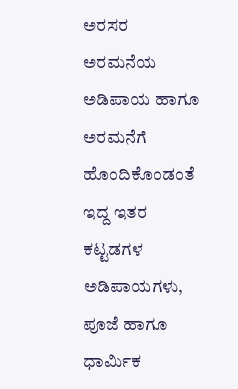ಅರಸರ ಅರಮನೆಯ ಅಡಿಪಾಯ ಹಾಗೂ ಅರಮನೆಗೆ ಹೊಂದಿಕೊಂಡಂತೆ ಇದ್ದ ಇತರ ಕಟ್ಟಡಗಳ ಅಡಿಪಾಯಗಳು, ಪೂಜೆ ಹಾಗೂ ಧಾರ್ಮಿಕ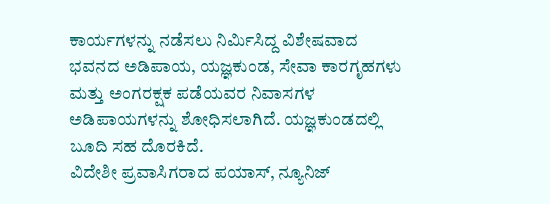ಕಾರ್ಯಗಳನ್ನು ನಡೆಸಲು ನಿರ್ಮಿಸಿದ್ದ ವಿಶೇಷವಾದ ಭವನದ ಅಡಿಪಾಯ, ಯಜ್ಞಕುಂಡ, ಸೇವಾ ಕಾರಗೃಹಗಳು ಮತ್ತು ಅಂಗರಕ್ಷಕ ಪಡೆಯವರ ನಿವಾಸಗಳ ಅಡಿಪಾಯಗಳನ್ನು ಶೋಧಿಸಲಾಗಿದೆ. ಯಜ್ಞಕುಂಡದಲ್ಲಿ ಬೂದಿ ಸಹ ದೊರಕಿದೆ.
ವಿದೇಶೀ ಪ್ರವಾಸಿಗರಾದ ಪಯಾಸ್, ನ್ಯೂನಿಜ್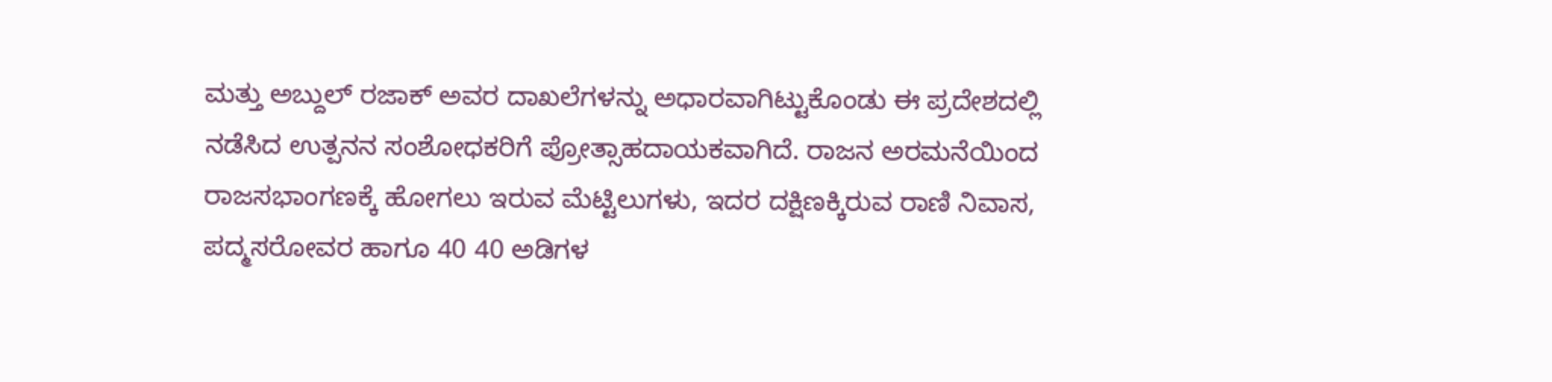ಮತ್ತು ಅಬ್ದುಲ್ ರಜಾಕ್ ಅವರ ದಾಖಲೆಗಳನ್ನು ಅಧಾರವಾಗಿಟ್ಟುಕೊಂಡು ಈ ಪ್ರದೇಶದಲ್ಲಿ ನಡೆಸಿದ ಉತ್ಪನನ ಸಂಶೋಧಕರಿಗೆ ಪ್ರೋತ್ಸಾಹದಾಯಕವಾಗಿದೆ. ರಾಜನ ಅರಮನೆಯಿಂದ ರಾಜಸಭಾಂಗಣಕ್ಕೆ ಹೋಗಲು ಇರುವ ಮೆಟ್ಟಿಲುಗಳು, ಇದರ ದಕ್ಷಿಣಕ್ಕಿರುವ ರಾಣಿ ನಿವಾಸ, ಪದ್ಮಸರೋವರ ಹಾಗೂ 40 40 ಅಡಿಗಳ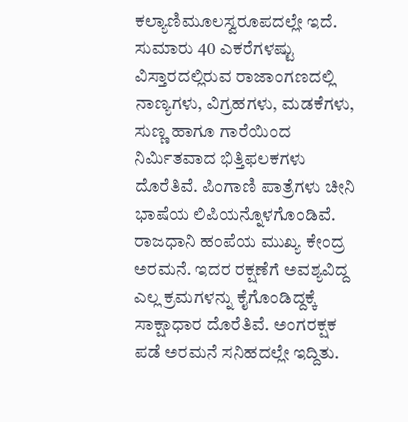ಕಲ್ಯಾಣಿಮೂಲಸ್ವರೂಪದಲ್ಲೇ ಇದೆ. ಸುಮಾರು 40 ಎಕರೆಗಳಷ್ಟು ವಿಸ್ತಾರದಲ್ಲಿರುವ ರಾಜಾಂಗಣದಲ್ಲಿ ನಾಣ್ಯಗಳು, ವಿಗ್ರಹಗಳು, ಮಡಕೆಗಳು, ಸುಣ್ಣ ಹಾಗೂ ಗಾರೆಯಿಂದ ನಿರ್ಮಿತವಾದ ಭಿತ್ತಿಫಲಕಗಳು ದೊರೆತಿವೆ. ಪಿಂಗಾಣಿ ಪಾತ್ರೆಗಳು ಚೀನಿ ಭಾಷೆಯ ಲಿಪಿಯನ್ನೊಳಗೊಂಡಿವೆ.
ರಾಜಧಾನಿ ಹಂಪೆಯ ಮುಖ್ಯ ಕೇಂದ್ರ ಅರಮನೆ. ಇದರ ರಕ್ಷಣೆಗೆ ಅವಶ್ಯವಿದ್ದ ಎಲ್ಲ ಕ್ರಮಗಳನ್ನು ಕೈಗೊಂಡಿದ್ದಕ್ಕೆ ಸಾಕ್ಷಾಧಾರ ದೊರೆತಿವೆ. ಅಂಗರಕ್ಷಕ ಪಡೆ ಅರಮನೆ ಸನಿಹದಲ್ಲೇ ಇದ್ದಿತು.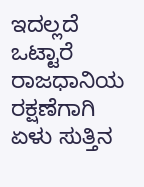ಇದಲ್ಲದೆ ಒಟ್ಟಾರೆ ರಾಜಧಾನಿಯ ರಕ್ಷಣೆಗಾಗಿ ಏಳು ಸುತ್ತಿನ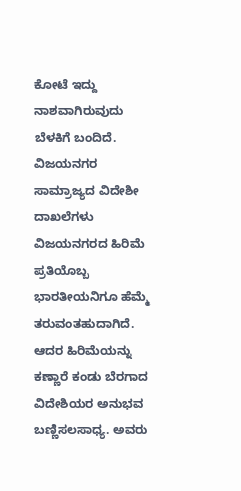ಕೋಟೆ ಇದ್ದು ನಾಶವಾಗಿರುವುದು ಬೆಳಕಿಗೆ ಬಂದಿದೆ.
ವಿಜಯನಗರ ಸಾಮ್ರಾಜ್ಯದ ವಿದೇಶೀ ದಾಖಲೆಗಳು ವಿಜಯನಗರದ ಹಿರಿಮೆ ಪ್ರತಿಯೊಬ್ಬ ಭಾರತೀಯನಿಗೂ ಹೆಮ್ಮೆ ತರುವಂತಹುದಾಗಿದೆ. ಆದರ ಹಿರಿಮೆಯನ್ನು ಕಣ್ಣಾರೆ ಕಂಡು ಬೆರಗಾದ ವಿದೇಶಿಯರ ಅನುಭವ ಬಣ್ಣಿಸಲಸಾಧ್ಯ. ಅವರು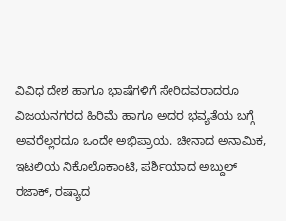ವಿವಿಧ ದೇಶ ಹಾಗೂ ಭಾಷೆಗಳಿಗೆ ಸೇರಿದವರಾದರೂ ವಿಜಯನಗರದ ಹಿರಿಮೆ ಹಾಗೂ ಅದರ ಭವ್ಯತೆಯ ಬಗ್ಗೆ ಅವರೆಲ್ಲರದೂ ಒಂದೇ ಅಭಿಪ್ರಾಯ. ಚೀನಾದ ಅನಾಮಿಕ, ಇಟಲಿಯ ನಿಕೊಲೊಕಾಂಟಿ, ಪರ್ಶಿಯಾದ ಅಬ್ದುಲ್ ರಜಾಕ್, ರಷ್ಯಾದ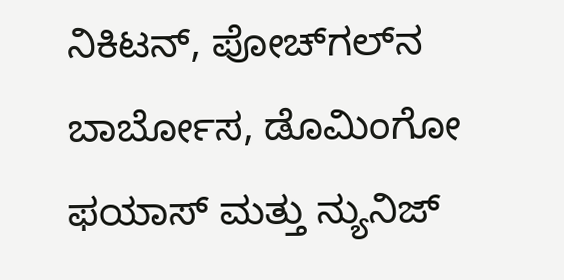ನಿಕಿಟನ್, ಪೋಚ್‌ಗಲ್‌ನ ಬಾರ್ಬೋಸ, ಡೊಮಿಂಗೋ ಫಯಾಸ್ ಮತ್ತು ನ್ಯುನಿಜ್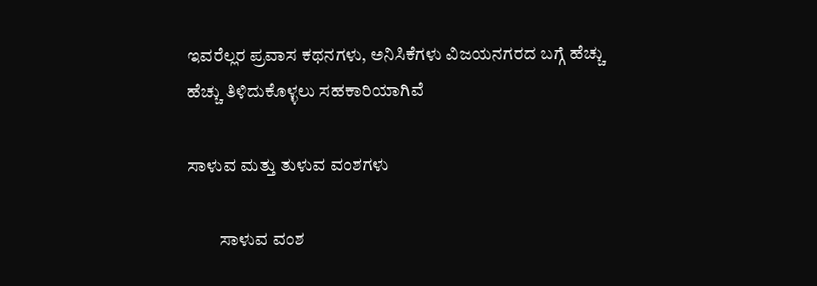ಇವರೆಲ್ಲರ ಪ್ರವಾಸ ಕಥನಗಳು, ಅನಿಸಿಕೆಗಳು ವಿಜಯನಗರದ ಬಗ್ಗೆ ಹೆಚ್ಚು ಹೆಚ್ಚು ತಿಳಿದುಕೊಳ್ಳಲು ಸಹಕಾರಿಯಾಗಿವೆ

ಸಾಳುವ ಮತ್ತು ತುಳುವ ವಂಶಗಳು

         ಸಾಳುವ ವಂಶ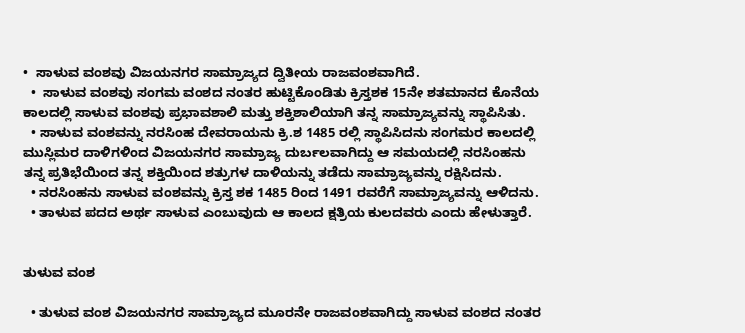•  ಸಾಳುವ ವಂಶವು ವಿಜಯನಗರ ಸಾಮ್ರಾಜ್ಯದ ದ್ವಿತೀಯ ರಾಜವಂಶವಾಗಿದೆ.
  •  ಸಾಳುವ ವಂಶವು ಸಂಗಮ ವಂಶದ ನಂತರ ಹುಟ್ಟಿಕೊಂಡಿತು ಕ್ರಿಸ್ತಶಕ 15ನೇ ಶತಮಾನದ ಕೊನೆಯ ಕಾಲದಲ್ಲಿ ಸಾಳುವ ವಂಶವು ಪ್ರಭಾವಶಾಲಿ ಮತ್ತು ಶಕ್ತಿಶಾಲಿಯಾಗಿ ತನ್ನ ಸಾಮ್ರಾಜ್ಯವನ್ನು ಸ್ಥಾಪಿಸಿತು.
  • ಸಾಳುವ ವಂಶವನ್ನು ನರಸಿಂಹ ದೇವರಾಯನು ಕ್ರಿ.ಶ 1485 ರಲ್ಲಿ ಸ್ಥಾಪಿಸಿದನು ಸಂಗಮರ ಕಾಲದಲ್ಲಿ ಮುಸ್ಲಿಮರ ದಾಳಿಗಳಿಂದ ವಿಜಯನಗರ ಸಾಮ್ರಾಜ್ಯ ದುರ್ಬಲವಾಗಿದ್ದು ಆ ಸಮಯದಲ್ಲಿ ನರಸಿಂಹನು ತನ್ನ ಪ್ರತಿಭೆಯಿಂದ ತನ್ನ ಶಕ್ತಿಯಿಂದ ಶತ್ರುಗಳ ದಾಳಿಯನ್ನು ತಡೆದು ಸಾಮ್ರಾಜ್ಯವನ್ನು ರಕ್ಷಿಸಿದನು.
  • ನರಸಿಂಹನು ಸಾಳುವ ವಂಶವನ್ನು ಕ್ರಿಸ್ತ ಶಕ 1485 ರಿಂದ 1491 ರವರೆಗೆ ಸಾಮ್ರಾಜ್ಯವನ್ನು ಆಳಿದನು.
  • ತಾಳುವ ಪದದ ಅರ್ಥ ಸಾಳುವ ಎಂಬುವುದು ಆ ಕಾಲದ ಕ್ಷತ್ರಿಯ ಕುಲದವರು ಎಂದು ಹೇಳುತ್ತಾರೆ.


ತುಳುವ ವಂಶ

  • ತುಳುವ ವಂಶ ವಿಜಯನಗರ ಸಾಮ್ರಾಜ್ಯದ ಮೂರನೇ ರಾಜವಂಶವಾಗಿದ್ದು ಸಾಳುವ ವಂಶದ ನಂತರ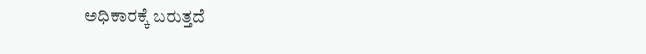ಅಧಿಕಾರಕ್ಕೆ ಬರುತ್ತದೆ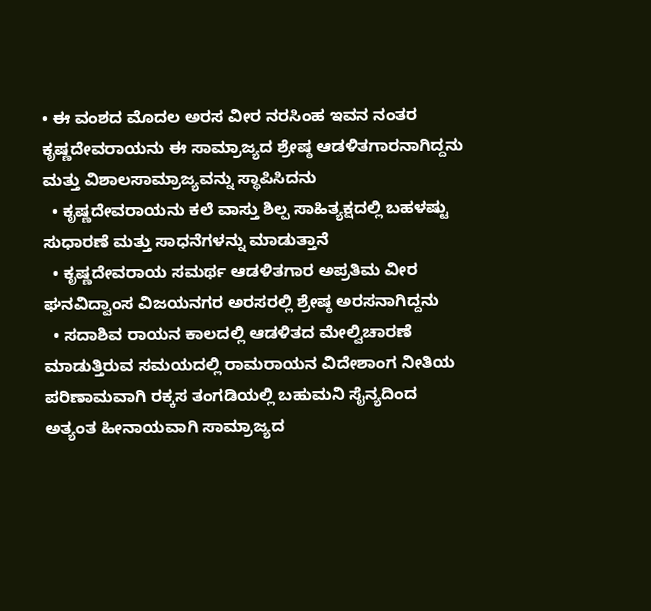• ಈ ವಂಶದ ಮೊದಲ ಅರಸ ವೀರ ನರಸಿಂಹ ಇವನ ನಂತರ ಕೃಷ್ಣದೇವರಾಯನು ಈ ಸಾಮ್ರಾಜ್ಯದ ಶ್ರೇಷ್ಠ ಆಡಳಿತಗಾರನಾಗಿದ್ದನು ಮತ್ತು ವಿಶಾಲಸಾಮ್ರಾಜ್ಯವನ್ನು ಸ್ಥಾಪಿಸಿದನು
  • ಕೃಷ್ಣದೇವರಾಯನು ಕಲೆ ವಾಸ್ತು ಶಿಲ್ಪ ಸಾಹಿತ್ಯಕ್ಷದಲ್ಲಿ ಬಹಳಷ್ಟು ಸುಧಾರಣೆ ಮತ್ತು ಸಾಧನೆಗಳನ್ನು ಮಾಡುತ್ತಾನೆ
  • ಕೃಷ್ಣದೇವರಾಯ ಸಮರ್ಥ ಆಡಳಿತಗಾರ ಅಪ್ರತಿಮ ವೀರ ಘನವಿದ್ವಾಂಸ ವಿಜಯನಗರ ಅರಸರಲ್ಲಿ ಶ್ರೇಷ್ಠ ಅರಸನಾಗಿದ್ದನು
  • ಸದಾಶಿವ ರಾಯನ ಕಾಲದಲ್ಲಿ ಆಡಳಿತದ ಮೇಲ್ವಿಚಾರಣೆ ಮಾಡುತ್ತಿರುವ ಸಮಯದಲ್ಲಿ ರಾಮರಾಯನ ವಿದೇಶಾಂಗ ನೀತಿಯ ಪರಿಣಾಮವಾಗಿ ರಕ್ಕಸ ತಂಗಡಿಯಲ್ಲಿ ಬಹುಮನಿ ಸೈನ್ಯದಿಂದ ಅತ್ಯಂತ ಹೀನಾಯವಾಗಿ ಸಾಮ್ರಾಜ್ಯದ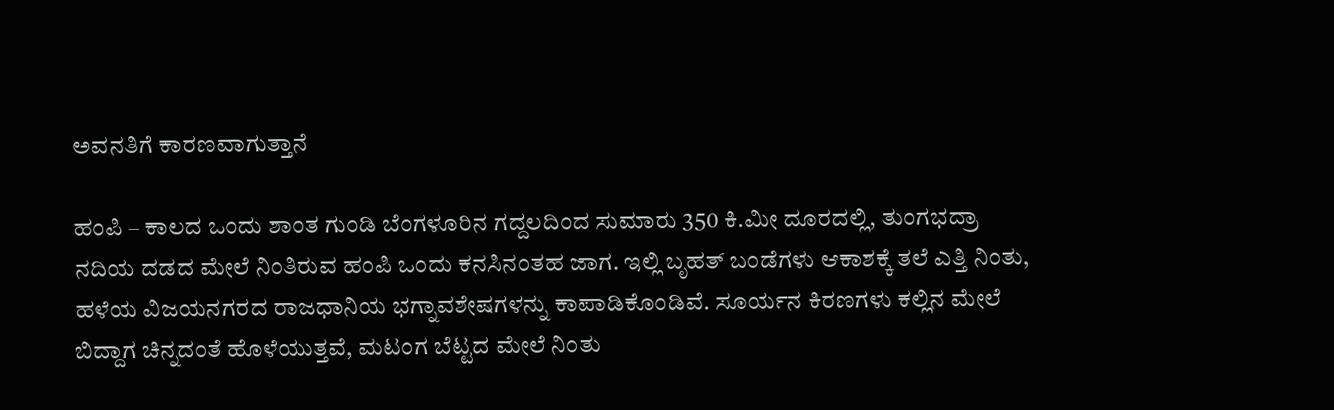ಅವನತಿಗೆ ಕಾರಣವಾಗುತ್ತಾನೆ

ಹಂಪಿ – ಕಾಲದ ಒಂದು ಶಾಂತ ಗುಂಡಿ ಬೆಂಗಳೂರಿನ ಗದ್ದಲದಿಂದ ಸುಮಾರು 350 ಕಿ.ಮೀ ದೂರದಲ್ಲಿ, ತುಂಗಭದ್ರಾ ನದಿಯ ದಡದ ಮೇಲೆ ನಿಂತಿರುವ ಹಂಪಿ ಒಂದು ಕನಸಿನಂತಹ ಜಾಗ. ಇಲ್ಲಿ ಬೃಹತ್ ಬಂಡೆಗಳು ಆಕಾಶಕ್ಕೆ ತಲೆ ಎತ್ತಿ ನಿಂತು, ಹಳೆಯ ವಿಜಯನಗರದ ರಾಜಧಾನಿಯ ಭಗ್ನಾವಶೇಷಗಳನ್ನು ಕಾಪಾಡಿಕೊಂಡಿವೆ. ಸೂರ್ಯನ ಕಿರಣಗಳು ಕಲ್ಲಿನ ಮೇಲೆ ಬಿದ್ದಾಗ ಚಿನ್ನದಂತೆ ಹೊಳೆಯುತ್ತವೆ, ಮಟಂಗ ಬೆಟ್ಟದ ಮೇಲೆ ನಿಂತು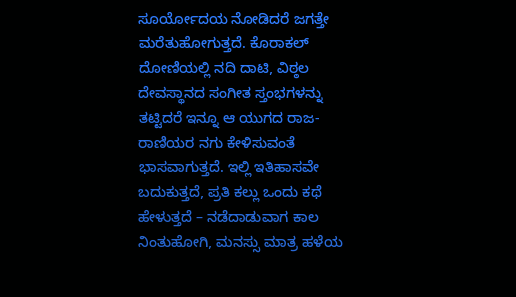ಸೂರ್ಯೋದಯ ನೋಡಿದರೆ ಜಗತ್ತೇ ಮರೆತುಹೋಗುತ್ತದೆ. ಕೊರಾಕಲ್ ದೋಣಿಯಲ್ಲಿ ನದಿ ದಾಟಿ, ವಿಠ್ಠಲ ದೇವಸ್ಥಾನದ ಸಂಗೀತ ಸ್ತಂಭಗಳನ್ನು ತಟ್ಟಿದರೆ ಇನ್ನೂ ಆ ಯುಗದ ರಾಜ-ರಾಣಿಯರ ನಗು ಕೇಳಿಸುವಂತೆ ಭಾಸವಾಗುತ್ತದೆ. ಇಲ್ಲಿ ಇತಿಹಾಸವೇ ಬದುಕುತ್ತದೆ, ಪ್ರತಿ ಕಲ್ಲು ಒಂದು ಕಥೆ ಹೇಳುತ್ತದೆ – ನಡೆದಾಡುವಾಗ ಕಾಲ ನಿಂತುಹೋಗಿ, ಮನಸ್ಸು ಮಾತ್ರ ಹಳೆಯ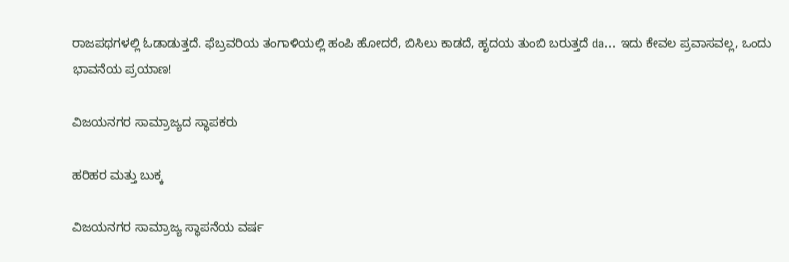ರಾಜಪಥಗಳಲ್ಲಿ ಓಡಾಡುತ್ತದೆ. ಫೆಬ್ರವರಿಯ ತಂಗಾಳಿಯಲ್ಲಿ ಹಂಪಿ ಹೋದರೆ, ಬಿಸಿಲು ಕಾಡದೆ, ಹೃದಯ ತುಂಬಿ ಬರುತ್ತದೆ da… ಇದು ಕೇವಲ ಪ್ರವಾಸವಲ್ಲ, ಒಂದು ಭಾವನೆಯ ಪ್ರಯಾಣ!

ವಿಜಯನಗರ ಸಾಮ್ರಾಜ್ಯದ ಸ್ಥಾಪಕರು

ಹರಿಹರ ಮತ್ತು ಬುಕ್ಕ

ವಿಜಯನಗರ ಸಾಮ್ರಾಜ್ಯ ಸ್ಥಾಪನೆಯ ವರ್ಷ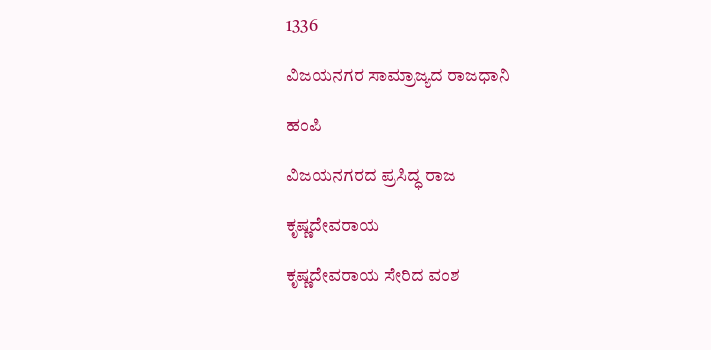1336

ವಿಜಯನಗರ ಸಾಮ್ರಾಜ್ಯದ ರಾಜಧಾನಿ

ಹಂಪಿ

ವಿಜಯನಗರದ ಪ್ರಸಿದ್ಧ ರಾಜ

ಕೃಷ್ಣದೇವರಾಯ

ಕೃಷ್ಣದೇವರಾಯ ಸೇರಿದ ವಂಶ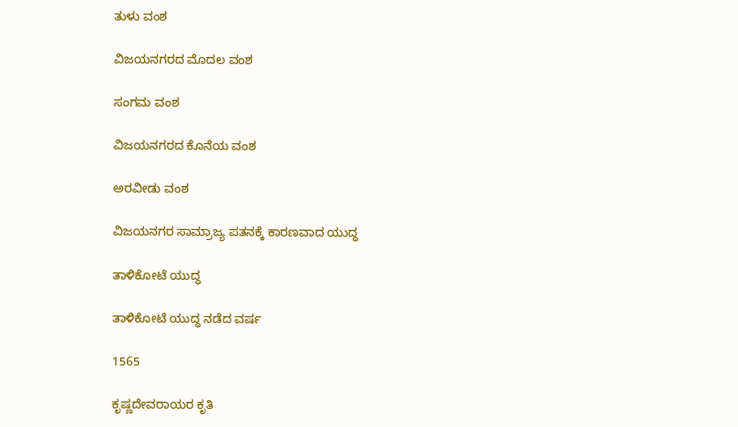ತುಳು ವಂಶ

ವಿಜಯನಗರದ ಮೊದಲ ವಂಶ

ಸಂಗಮ ವಂಶ

ವಿಜಯನಗರದ ಕೊನೆಯ ವಂಶ

ಅರವೀಡು ವಂಶ

ವಿಜಯನಗರ ಸಾಮ್ರಾಜ್ಯ ಪತನಕ್ಕೆ ಕಾರಣವಾದ ಯುದ್ಧ

ತಾಳಿಕೋಟೆ ಯುದ್ಧ

ತಾಳಿಕೋಟೆ ಯುದ್ಧ ನಡೆದ ವರ್ಷ

1565

ಕೃಷ್ಣದೇವರಾಯರ ಕೃತಿ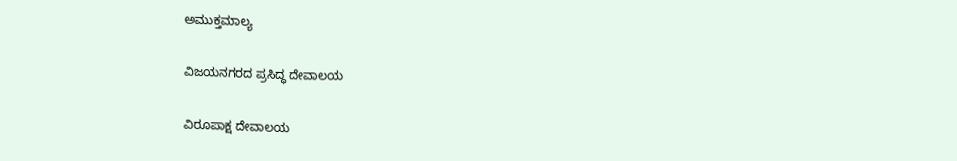ಅಮುಕ್ತಮಾಲ್ಯ

ವಿಜಯನಗರದ ಪ್ರಸಿದ್ಧ ದೇವಾಲಯ

ವಿರೂಪಾಕ್ಷ ದೇವಾಲಯ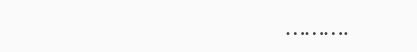……….